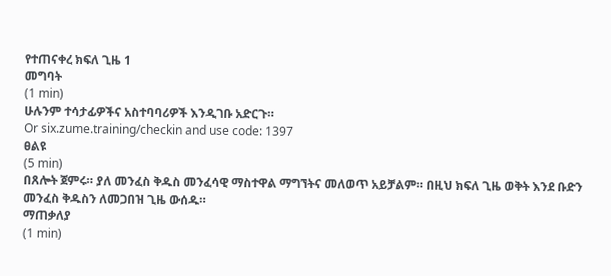የተጠናቀረ ክፍለ ጊዜ 1
መግባት
(1 min)
ሁሉንም ተሳታፊዎችና አስተባባሪዎች እንዲገቡ አድርጉ።
Or six.zume.training/checkin and use code: 1397
ፀልዩ
(5 min)
በጸሎት ጀምሩ። ያለ መንፈስ ቅዱስ መንፈሳዊ ማስተዋል ማግኘትና መለወጥ አይቻልም። በዚህ ክፍለ ጊዜ ወቅት እንደ ቡድን መንፈስ ቅዱስን ለመጋበዝ ጊዜ ውሰዱ።
ማጠቃለያ
(1 min)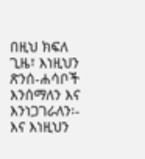በዚህ ክፍለ ጊዜ፣ እነዚህን ጽንሰ-ሐሳቦች እንሰማለን እና እንነጋገራለን፡-
እና እነዚህን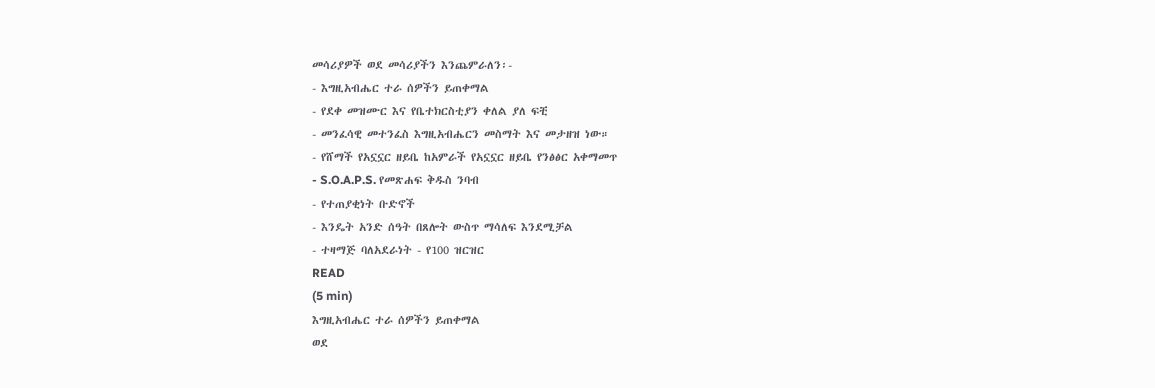መሳሪያዎች ወደ መሳሪያችን እንጨምራለን፡-
- እግዚአብሔር ተራ ሰዎችን ይጠቀማል
- የደቀ መዝሙር እና የቤተክርስቲያን ቀለል ያለ ፍቺ
- መንፈሳዊ መተንፈስ እግዚአብሔርን መስማት እና መታዘዝ ነው።
- የሸማች የአኗኗር ዘይቤ ከአምራች የአኗኗር ዘይቤ የንፅፅር አቀማመጥ
- S.O.A.P.S. የመጽሐፍ ቅዱስ ንባብ
- የተጠያቂነት ቡድኖች
- እንዴት አንድ ሰዓት በጸሎት ውስጥ ማሳለፍ እንደሚቻል
- ተዛማጅ ባለአደራነት - የ100 ዝርዝር
READ
(5 min)
እግዚአብሔር ተራ ሰዎችን ይጠቀማል
ወደ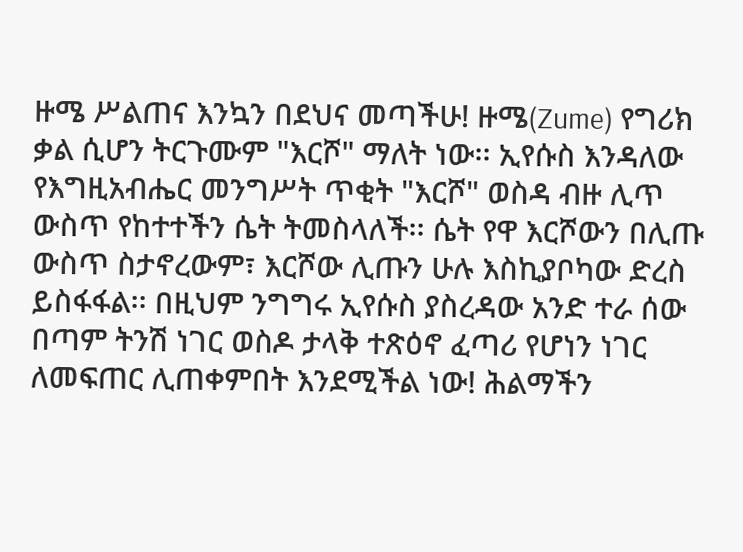ዙሜ ሥልጠና እንኳን በደህና መጣችሁ! ዙሜ(Zume) የግሪክ ቃል ሲሆን ትርጉሙም "እርሾ" ማለት ነው፡፡ ኢየሱስ እንዳለው የእግዚአብሔር መንግሥት ጥቂት "እርሾ" ወስዳ ብዙ ሊጥ ውስጥ የከተተችን ሴት ትመስላለች፡፡ ሴት የዋ እርሾውን በሊጡ ውስጥ ስታኖረውም፣ እርሾው ሊጡን ሁሉ እስኪያቦካው ድረስ ይስፋፋል፡፡ በዚህም ንግግሩ ኢየሱስ ያስረዳው አንድ ተራ ሰው በጣም ትንሽ ነገር ወስዶ ታላቅ ተጽዕኖ ፈጣሪ የሆነን ነገር ለመፍጠር ሊጠቀምበት እንደሚችል ነው! ሕልማችን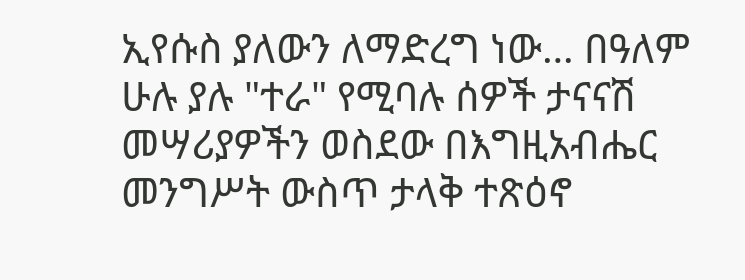ኢየሱስ ያለውን ለማድረግ ነው… በዓለም ሁሉ ያሉ "ተራ" የሚባሉ ሰዎች ታናናሽ መሣሪያዎችን ወስደው በእግዚአብሔር መንግሥት ውስጥ ታላቅ ተጽዕኖ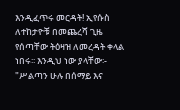እንዲፈጥሩ መርዳት! ኢየሱስ ለተከታዮቹ በመጨረሻ ጊዜ የሰጣቸው ትዕዛዝ ለመረዳት ቀላል ነበሩ፡፡ እንዲህ ነው ያላቸው፡- "ሥልጣን ሁሉ በሰማይ እና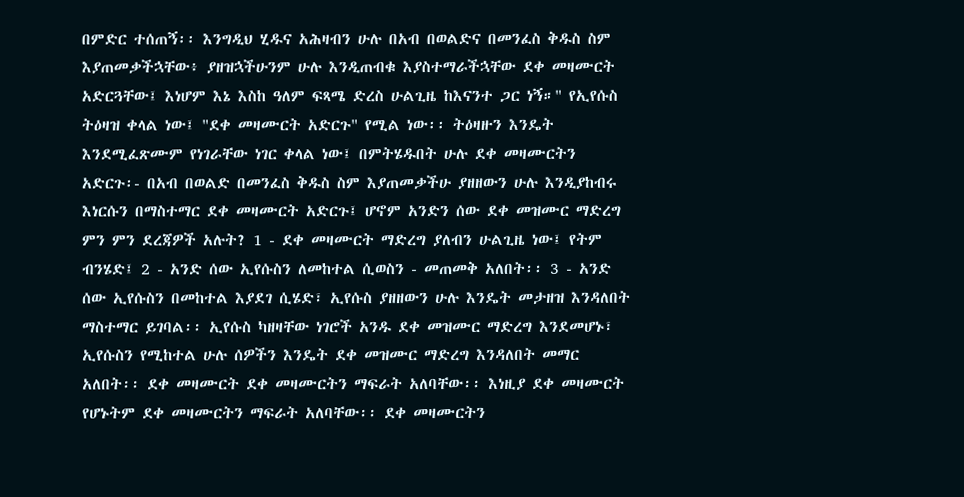በምድር ተሰጠኝ፡፡ እንግዲህ ሂዱና አሕዛብን ሁሉ በአብ በወልድና በመንፈስ ቅዱስ ስም እያጠመቃችኋቸው፥ ያዘዝኋችሁንም ሁሉ እንዲጠብቁ እያስተማራችኋቸው ደቀ መዛሙርት አድርጓቸው፤ እነሆም እኔ እስከ ዓለም ፍጻሜ ድረስ ሁልጊዜ ከእናንተ ጋር ነኝ።" የኢየሱስ ትዕዛዝ ቀላል ነው፤ "ደቀ መዛሙርት አድርጉ" የሚል ነው፡፡ ትዕዛዙን እንዴት እንደሚፈጽሙም የነገራቸው ነገር ቀላል ነው፤ በምትሄዱበት ሁሉ ደቀ መዛሙርትን አድርጉ፡- በአብ በወልድ በመንፈስ ቅዱስ ስም እያጠመቃችሁ ያዘዘውን ሁሉ እንዲያከብሩ እነርሱን በማስተማር ደቀ መዛሙርት አድርጉ፤ ሆኖም አንድን ሰው ደቀ መዝሙር ማድረግ ምን ምን ደረጃዎች አሉት? 1 - ደቀ መዛሙርት ማድረግ ያለብን ሁልጊዜ ነው፤ የትም ብንሄድ፤ 2 - አንድ ሰው ኢየሱስን ለመከተል ሲወስን - መጠመቅ አለበት፡፡ 3 - አንድ ሰው ኢየሱስን በመከተል እያደገ ሲሄድ፣ ኢየሱስ ያዘዘውን ሁሉ እንዴት መታዘዝ እንዳለበት ማስተማር ይገባል፡፡ ኢየሱስ ካዘዛቸው ነገሮች አንዱ ደቀ መዝሙር ማድረግ እንደመሆኑ፣ ኢየሱስን የሚከተል ሁሉ ሰዎችን እንዴት ደቀ መዝሙር ማድረግ እንዳለበት መማር አለበት፡፡ ደቀ መዛሙርት ደቀ መዛሙርትን ማፍራት አለባቸው፡፡ እነዚያ ደቀ መዛሙርት የሆኑትም ደቀ መዛሙርትን ማፍራት አለባቸው፡፡ ደቀ መዛሙርትን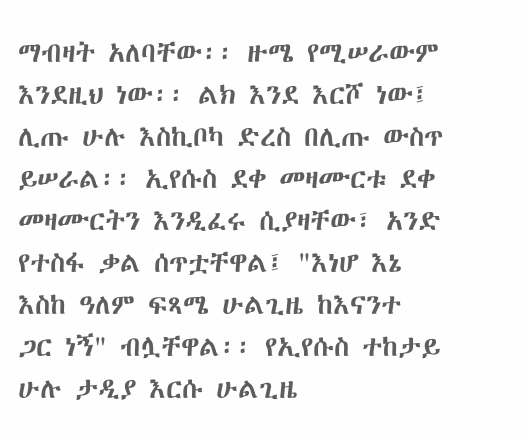ማብዛት አለባቸው፡፡ ዙሜ የሚሠራውም እንደዚህ ነው፡፡ ልክ እንደ እርሾ ነው፤ ሊጡ ሁሉ እስኪቦካ ድረስ በሊጡ ውስጥ ይሠራል፡፡ ኢየሱስ ደቀ መዛሙርቱ ደቀ መዛሙርትን እንዲፈሩ ሲያዛቸው፣ አንድ የተስፋ ቃል ሰጥቷቸዋል፤ "እነሆ እኔ እስከ ዓለም ፍጻሜ ሁልጊዜ ከእናንተ ጋር ነኝ" ብሏቸዋል፡፡ የኢየሱስ ተከታይ ሁሉ ታዲያ እርሱ ሁልጊዜ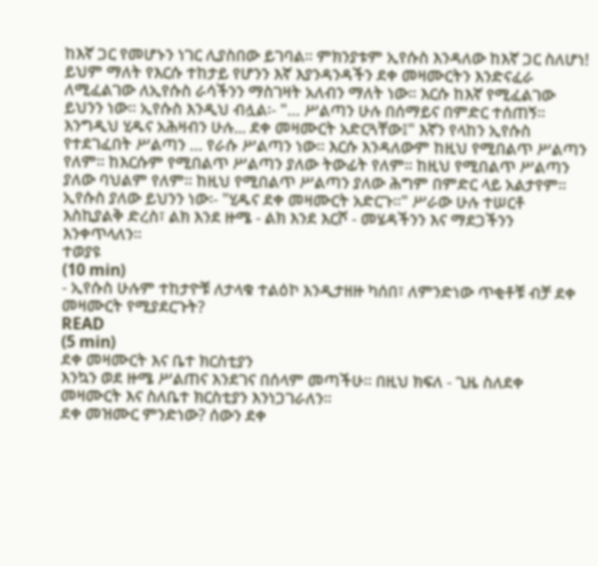ከእኛ ጋር የመሆኑን ነገር ሊያስበው ይገባል፡፡ ምክንያቱም ኢየሱስ እንዳለው ከእኛ ጋር ስለሆነ! ይህም ማለት የእርሱ ተከታይ የሆንን እኛ እያንዳንዳችን ደቀ መዛሙርትን እንድናፈራ ለሚፈልገው ለኢየሱስ ራሳችንን ማስገዛት አለብን ማለት ነው፡፡ እርሱ ከእኛ የሚፈልገው ይህንን ነው፡፡ ኢየሱስ እንዲህ ብሏል፡- "… ሥልጣን ሁሉ በሰማይና በምድር ተሰጠኝ። እንግዲህ ሂዱና አሕዛብን ሁሉ... ደቀ መዛሙርት አድርጓቸው፤" እኛን የላከን ኢየሱስ የተደገፈበት ሥልጣን … የራሱ ሥልጣን ነው፡፡ እርሱ እንዳለውም ከዚህ የሚበልጥ ሥልጣን የለም፡፡ ከእርሱም የሚበልጥ ሥልጣን ያለው ትውፊት የለም፡፡ ከዚህ የሚበልጥ ሥልጣን ያለው ባህልም የለም፡፡ ከዚህ የሚበልጥ ሥልጣን ያለው ሕግም በምድር ላይ አልታየም፡፡ ኢየሱስ ያለው ይህንን ነው፡- "ሂዱና ደቀ መዛሙርት አድርጉ፡፡" ሥራው ሁሉ ተሠርቶ እስኪያልቅ ድረስ፣ ልክ እንደ ዙሜ - ልክ እንደ እርሾ - መሄዳችንን እና ማደጋችንን እንቀጥላለን፡፡
ተወያዩ
(10 min)
- ኢየሱስ ሁሉም ተከታዮቹ ለታላቁ ተልዕኮ እንዲታዘዙ ካሰበ፣ ለምንድነው ጥቂቶቹ ብቻ ደቀ መዛሙርት የሚያደርጉት?
READ
(5 min)
ደቀ መዛሙርት እና ቤተ ክርስቲያን
እንኳን ወደ ዙሜ ሥልጠና እንደገና በሰላም መጣችሁ፡፡ በዚህ ክፍለ - ጊዜ ስለደቀ መዛሙርት እና ስለቤተ ክርስቲያን እንነጋገራለን፡፡
ደቀ መዝሙር ምንድነው? ሰውን ደቀ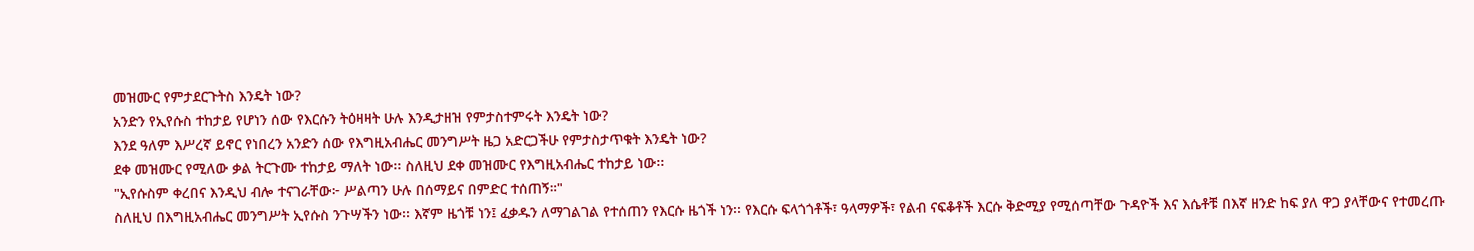መዝሙር የምታደርጉትስ እንዴት ነው?
አንድን የኢየሱስ ተከታይ የሆነን ሰው የእርሱን ትዕዛዛት ሁሉ እንዲታዘዝ የምታስተምሩት እንዴት ነው?
እንደ ዓለም እሥረኛ ይኖር የነበረን አንድን ሰው የእግዚአብሔር መንግሥት ዜጋ አድርጋችሁ የምታስታጥቁት እንዴት ነው?
ደቀ መዝሙር የሚለው ቃል ትርጉሙ ተከታይ ማለት ነው፡፡ ስለዚህ ደቀ መዝሙር የእግዚአብሔር ተከታይ ነው፡፡
"ኢየሱስም ቀረበና እንዲህ ብሎ ተናገራቸው፦ ሥልጣን ሁሉ በሰማይና በምድር ተሰጠኝ።"
ስለዚህ በእግዚአብሔር መንግሥት ኢየሱስ ንጉሣችን ነው፡፡ እኛም ዜጎቹ ነን፤ ፈቃዱን ለማገልገል የተሰጠን የእርሱ ዜጎች ነን፡፡ የእርሱ ፍላጎጎቶች፣ ዓላማዎች፣ የልብ ናፍቆቶች እርሱ ቅድሚያ የሚሰጣቸው ጉዳዮች እና እሴቶቹ በእኛ ዘንድ ከፍ ያለ ዋጋ ያላቸውና የተመረጡ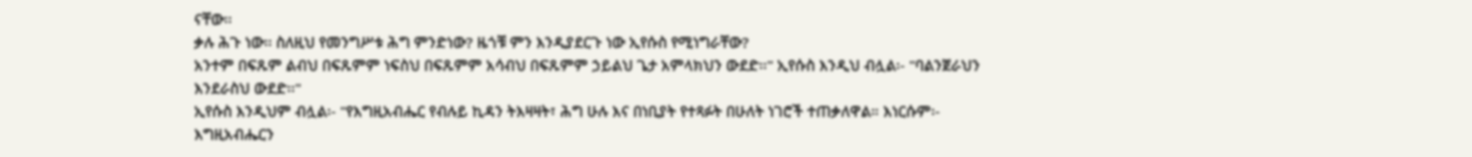ናቸው፡፡
ቃሉ ሕጉ ነው፡፡ ስለዚህ የመንግሥቱ ሕግ ምንድነው? ዜጎቹ ምን እንዲያደርጉ ነው ኢየሱስ የሚነግራቸው?
አንተም በፍጹም ልብህ በፍጹምም ነፍስህ በፍጹምም አሳብህ በፍጹምም ኃይልህ ጌታ አምላክህን ውደድ፡፡" ኢየሱስ እንዲህ ብሏል፡- "ባልንጀራህን እንደራስህ ውደድ፡፡"
ኢየሱስ እንዲህም ብሏል፡- "የእግዚአብሔር የብሉይ ኪዳን ትእዛዛት፣ ሕግ ሁሉ እና በነቢያት የተጻፉት በሁለት ነገሮች ተጠቃለዋል። እነርሱም፡- እግዚአብሔርን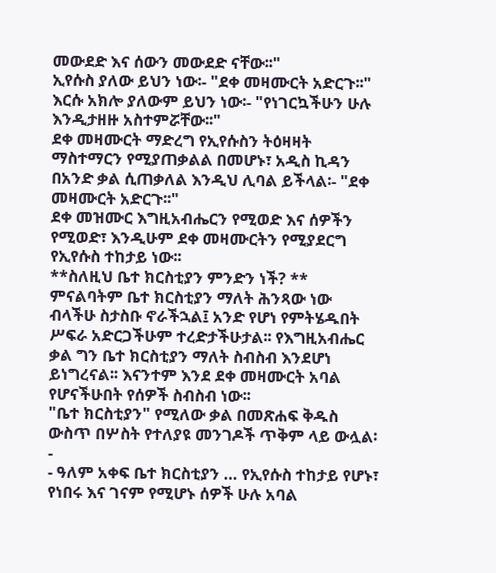መውደድ እና ሰውን መውደድ ናቸው፡፡"
ኢየሱስ ያለው ይህን ነው፡- "ደቀ መዛሙርት አድርጉ፡፡"
እርሱ አክሎ ያለውም ይህን ነው፡- "የነገርኳችሁን ሁሉ እንዲታዘዙ አስተምሯቸው፡፡"
ደቀ መዛሙርት ማድረግ የኢየሱስን ትዕዛዛት ማስተማርን የሚያጠቃልል በመሆኑ፣ አዲስ ኪዳን በአንድ ቃል ሲጠቃለል እንዲህ ሊባል ይችላል፡- "ደቀ መዛሙርት አድርጉ፡፡"
ደቀ መዝሙር እግዚአብሔርን የሚወድ እና ሰዎችን የሚወድ፣ እንዲሁም ደቀ መዛሙርትን የሚያደርግ የኢየሱስ ተከታይ ነው፡፡
**ስለዚህ ቤተ ክርስቲያን ምንድን ነች? **
ምናልባትም ቤተ ክርስቲያን ማለት ሕንጻው ነው ብላችሁ ስታስቡ ኖራችኋል፤ አንድ የሆነ የምትሄዱበት ሥፍራ አድርጋችሁም ተረድታችሁታል፡፡ የእግዚአብሔር ቃል ግን ቤተ ክርስቲያን ማለት ስብስብ እንደሆነ ይነግረናል፡፡ እናንተም እንደ ደቀ መዛሙርት አባል የሆናችሁበት የሰዎች ስብስብ ነው፡፡
"ቤተ ክርስቲያን" የሚለው ቃል በመጽሐፍ ቅዱስ ውስጥ በሦስት የተለያዩ መንገዶች ጥቅም ላይ ውሏል፡-
- ዓለም አቀፍ ቤተ ክርስቲያን … የኢየሱስ ተከታይ የሆኑ፣ የነበሩ እና ገናም የሚሆኑ ሰዎች ሁሉ አባል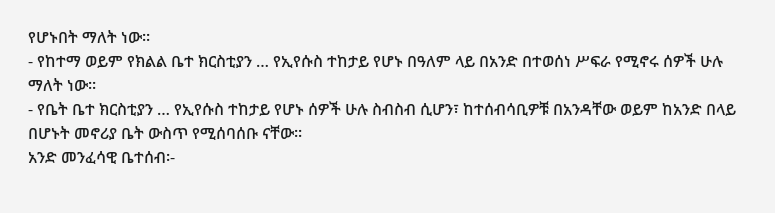የሆኑበት ማለት ነው፡፡
- የከተማ ወይም የክልል ቤተ ክርስቲያን … የኢየሱስ ተከታይ የሆኑ በዓለም ላይ በአንድ በተወሰነ ሥፍራ የሚኖሩ ሰዎች ሁሉ ማለት ነው፡፡
- የቤት ቤተ ክርስቲያን … የኢየሱስ ተከታይ የሆኑ ሰዎች ሁሉ ስብስብ ሲሆን፣ ከተሰብሳቢዎቹ በአንዳቸው ወይም ከአንድ በላይ በሆኑት መኖሪያ ቤት ውስጥ የሚሰባሰቡ ናቸው፡፡
አንድ መንፈሳዊ ቤተሰብ፡-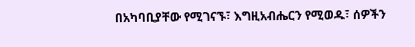በአካባቢያቸው የሚገናኙ፣ እግዚአብሔርን የሚወዱ፣ ሰዎችን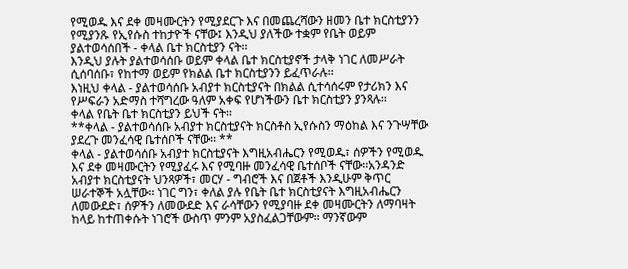የሚወዱ እና ደቀ መዛሙርትን የሚያደርጉ እና በመጨረሻውን ዘመን ቤተ ክርስቲያንን የሚያንጹ የኢየሱስ ተከታዮች ናቸው፤ እንዲህ ያለችው ተቋም የቤት ወይም ያልተወሳሰበች - ቀላል ቤተ ክርስቲያን ናት፡፡
እንዲህ ያሉት ያልተወሳሰቡ ወይም ቀላል ቤተ ክርስቲያኖች ታላቅ ነገር ለመሥራት ሲሰባሰቡ፣ የከተማ ወይም የክልል ቤተ ክርስቲያንን ይፈጥራሉ፡፡
እነዚህ ቀላል - ያልተወሳሰቡ አብያተ ክርስቲያናት በክልል ሲተሳሰሩም የታሪክን እና የሥፍራን አድማስ ተሻግረው ዓለም አቀፍ የሆነችውን ቤተ ክርስቲያን ያንጻሉ፡፡
ቀላል የቤት ቤተ ክርስቲያን ይህች ናት፡፡
**ቀላል - ያልተወሳሰቡ አብያተ ክርስቲያናት ክርስቶስ ኢየሱስን ማዕከል እና ንጉሣቸው ያደረጉ መንፈሳዊ ቤተሰቦች ናቸው፡፡ **
ቀላል - ያልተወሳሰቡ አብያተ ክርስቲያናት እግዚአብሔርን የሚወዱ፣ ሰዎችን የሚወዱ እና ደቀ መዛሙርትን የሚያፈሩ እና የሚባዙ መንፈሳዊ ቤተሰቦች ናቸው፡፡አንዳንድ አብያተ ክርስቲያናት ህንጻዎች፣ መርሃ - ግብሮች እና በጀቶች እንዲሁም ቅጥር ሠራተኞች አሏቸው፡፡ ነገር ግን፣ ቀለል ያሉ የቤት ቤተ ክርስቲያናት እግዚአብሔርን ለመውደድ፣ ሰዎችን ለመውደድ እና ራሳቸውን የሚያባዙ ደቀ መዛሙርትን ለማባዛት ከላይ ከተጠቀሱት ነገሮች ውስጥ ምንም አያስፈልጋቸውም፡፡ ማንኛውም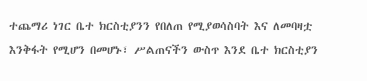ተጨማሪ ነገር ቤተ ክርስቲያንን የበለጠ የሚያወሳስባት እና ለመባዛቷ እንቅፋት የሚሆን በመሆኑ፣ ሥልጠናችን ውስጥ እንደ ቤተ ክርስቲያን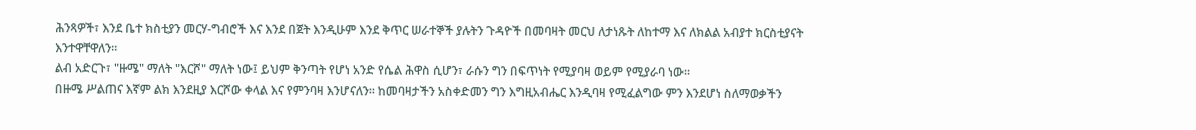ሕንጻዎች፣ እንደ ቤተ ክስቲያን መርሃ-ግብሮች እና እንደ በጀት እንዲሁም እንደ ቅጥር ሠራተኞች ያሉትን ጉዳዮች በመባዛት መርህ ለታነጹት ለከተማ እና ለክልል አብያተ ክርስቲያናት እንተዋቸዋለን፡፡
ልብ አድርጉ፣ "ዙሜ" ማለት "እርሾ" ማለት ነው፤ ይህም ቅንጣት የሆነ አንድ የሴል ሕዋስ ሲሆን፣ ራሱን ግን በፍጥነት የሚያባዛ ወይም የሚያራባ ነው፡፡
በዙሜ ሥልጠና እኛም ልክ እንደዚያ እርሾው ቀላል እና የምንባዛ እንሆናለን፡፡ ከመባዛታችን አስቀድመን ግን እግዚአብሔር እንዲባዛ የሚፈልግው ምን እንደሆነ ስለማወቃችን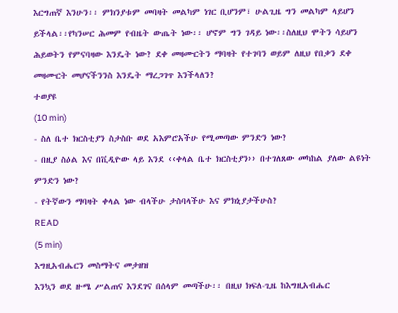እርግጠኛ እንሁን፡፡ ምክንያቱም መባዛት መልካም ነገር ቢሆንም፣ ሁልጊዜ ግን መልካም ላይሆን ይችላል፡፡የካንሠር ሕመም የብዜት ውጤት ነው፡፡ ሆኖም ግን ገዳይ ነው፡፡ስለዚህ ሞትን ሳይሆን ሕይወትን የምናባዛው እንዴት ነው? ደቀ መዛሙርትን ማባዛት የተገባን ወይም ለዚህ የበቃን ደቀ መዛሙርት መሆናችንንስ እንዴት ማረጋገጥ እንችላለን?
ተወያዩ
(10 min)
- ስለ ቤተ ክርስቲያን ስታስቡ ወደ አእምሮአችሁ የሚመጣው ምንድን ነው?
- በዚያ ስዕል እና በቪዲዮው ላይ እንደ ‹‹ቀላል ቤተ ክርስቲያን›› በተገለጸው መካከል ያለው ልዩነት ምንድን ነው?
- የትኛውን ማባዛት ቀላል ነው ብላችሁ ታስባላችሁ እና ምክኒያታችሁስ?
READ
(5 min)
እግዚአብሔርን መስማትና መታዘዝ
እንኳን ወደ ዙሜ ሥልጠና እንደገና በሰላም መጣችሁ፡፡ በዚህ ክፍለ-ጊዜ ከእግዚአብሔር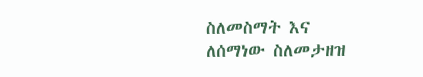ስለመስማት እና ለሰማነው ስለመታዘዝ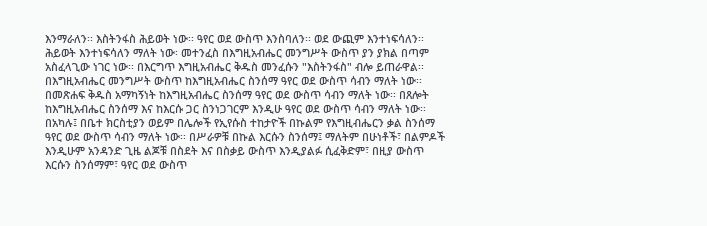እንማራለን፡፡ እስትንፋስ ሕይወት ነው፡፡ ዓየር ወደ ውስጥ እንስባለን፡፡ ወደ ውጪም እንተነፍሳለን፡፡ ሕይወት እንተነፍሳለን ማለት ነው፡ መተንፈስ በእግዚአብሔር መንግሥት ውስጥ ያን ያክል በጣም አስፈላጊው ነገር ነው፡፡ በእርግጥ እግዚአብሔር ቅዱስ መንፈሱን "እስትንፋስ" ብሎ ይጠራዋል፡፡ በእግዚአብሔር መንግሥት ውስጥ ከእግዚአብሔር ስንሰማ ዓየር ወደ ውስጥ ሳብን ማለት ነው፡፡ በመጽሐፍ ቅዱስ አማካኝነት ከእግዚአብሔር ስንሰማ ዓየር ወደ ውስጥ ሳብን ማለት ነው፡፡ በጸሎት ከእግዚአብሔር ስንሰማ እና ከእርሱ ጋር ስንነጋገርም እንዲሁ ዓየር ወደ ውስጥ ሳብን ማለት ነው፡፡ በአካሉ፤ በቤተ ክርስቲያን ወይም በሌሎች የኢየሱስ ተከታዮች በኩልም የእግዚብሔርን ቃል ስንሰማ ዓየር ወደ ውስጥ ሳብን ማለት ነው፡፡ በሥራዎቹ በኩል እርሱን ስንሰማ፤ ማለትም በሁነቶች፣ በልምዶች እንዲሁም አንዳንድ ጊዜ ልጆቹ በስደት እና በስቃይ ውስጥ እንዲያልፉ ሲፈቅድም፣ በዚያ ውስጥ እርሱን ስንሰማም፣ ዓየር ወደ ውስጥ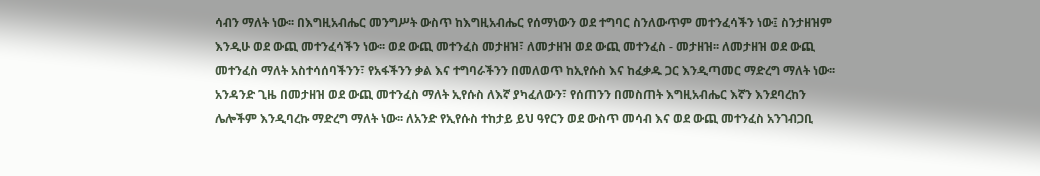ሳብን ማለት ነው፡፡ በእግዚአብሔር መንግሥት ውስጥ ከእግዚአብሔር የሰማነውን ወደ ተግባር ስንለውጥም መተንፈሳችን ነው፤ ስንታዘዝም እንዲሁ ወደ ውጪ መተንፈሳችን ነው፡፡ ወደ ውጪ መተንፈስ መታዘዝ፣ ለመታዘዝ ወደ ውጪ መተንፈስ - መታዘዝ፡፡ ለመታዘዝ ወደ ውጪ መተንፈስ ማለት አስተሳሰባችንን፣ የአፋችንን ቃል እና ተግባራችንን በመለወጥ ከኢየሱስ እና ከፈቃዱ ጋር እንዲጣመር ማድረግ ማለት ነው፡፡ አንዳንድ ጊዜ በመታዘዝ ወደ ውጪ መተንፈስ ማለት ኢየሱስ ለእኛ ያካፈለውን፣ የሰጠንን በመስጠት እግዚአብሔር እኛን እንደባረከን ሌሎችም እንዲባረኩ ማድረግ ማለት ነው፡፡ ለአንድ የኢየሱስ ተከታይ ይህ ዓየርን ወደ ውስጥ መሳብ እና ወደ ውጪ መተንፈስ አንገብጋቢ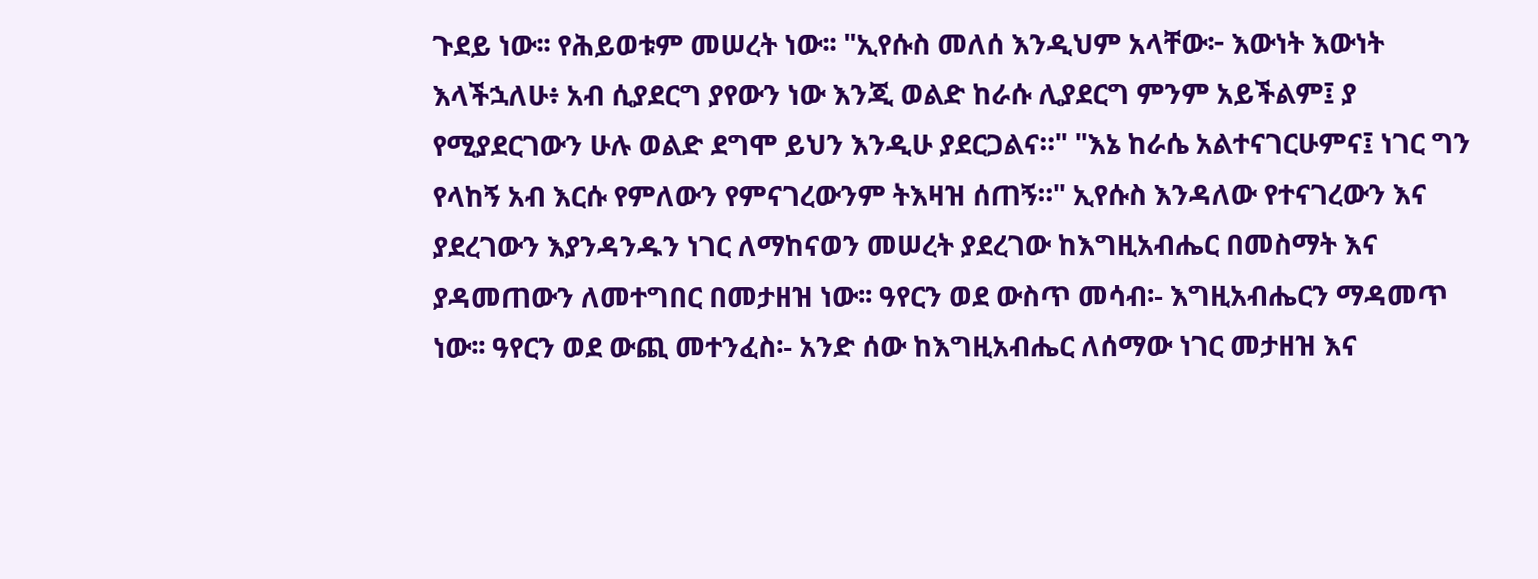ጉደይ ነው፡፡ የሕይወቱም መሠረት ነው፡፡ "ኢየሱስ መለሰ እንዲህም አላቸው፦ እውነት እውነት እላችኋለሁ፥ አብ ሲያደርግ ያየውን ነው እንጂ ወልድ ከራሱ ሊያደርግ ምንም አይችልም፤ ያ የሚያደርገውን ሁሉ ወልድ ደግሞ ይህን እንዲሁ ያደርጋልና።" "እኔ ከራሴ አልተናገርሁምና፤ ነገር ግን የላከኝ አብ እርሱ የምለውን የምናገረውንም ትእዛዝ ሰጠኝ።" ኢየሱስ እንዳለው የተናገረውን እና ያደረገውን እያንዳንዱን ነገር ለማከናወን መሠረት ያደረገው ከእግዚአብሔር በመስማት እና ያዳመጠውን ለመተግበር በመታዘዝ ነው፡፡ ዓየርን ወደ ውስጥ መሳብ፡- እግዚአብሔርን ማዳመጥ ነው፡፡ ዓየርን ወደ ውጪ መተንፈስ፡- አንድ ሰው ከእግዚአብሔር ለሰማው ነገር መታዘዝ እና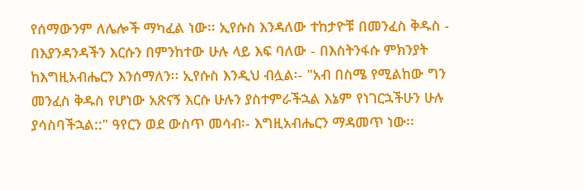የሰማውንም ለሌሎች ማካፈል ነው፡፡ ኢየሱስ እንዳለው ተከታዮቹ በመንፈስ ቅዱስ - በእያንዳንዳችን እርሱን በምንከተው ሁሉ ላይ እፍ ባለው - በእስትንፋሱ ምክንያት ከእግዚአብሔርን እንሰማለን፡፡ ኢየሱስ እንዲህ ብሏል፡- "አብ በስሜ የሚልከው ግን መንፈስ ቅዱስ የሆነው አጽናኝ እርሱ ሁሉን ያስተምራችኋል እኔም የነገርኋችሁን ሁሉ ያሳስባችኋል::" ዓየርን ወደ ውስጥ መሳብ፡- እግዚአብሔርን ማዳመጥ ነው፡፡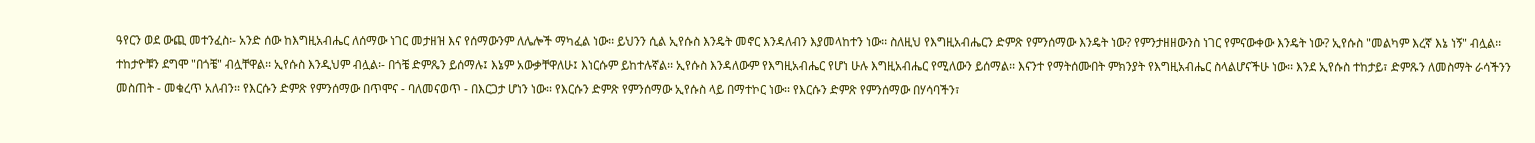ዓየርን ወደ ውጪ መተንፈስ፡- አንድ ሰው ከእግዚአብሔር ለሰማው ነገር መታዘዝ እና የሰማውንም ለሌሎች ማካፈል ነው፡፡ ይህንን ሲል ኢየሱስ እንዴት መኖር እንዳለብን እያመላከተን ነው፡፡ ስለዚህ የእግዚአብሔርን ድምጽ የምንሰማው እንዴት ነው? የምንታዘዘውንስ ነገር የምናውቀው እንዴት ነው? ኢየሱስ "መልካም እረኛ እኔ ነኝ" ብሏል፡፡ ተከታዮቹን ደግሞ "በጎቼ" ብሏቸዋል፡፡ ኢየሱስ እንዲህም ብሏል፡- በጎቼ ድምጼን ይሰማሉ፤ እኔም አውቃቸዋለሁ፤ እነርሱም ይከተሉኛል፡፡ ኢየሱስ እንዳለውም የእግዚአብሔር የሆነ ሁሉ እግዚአብሔር የሚለውን ይሰማል፡፡ እናንተ የማትሰሙበት ምክንያት የእግዚአብሔር ስላልሆናችሁ ነው፡፡ እንደ ኢየሱስ ተከታይ፣ ድምጹን ለመስማት ራሳችንን መስጠት - መቁረጥ አለብን፡፡ የእርሱን ድምጽ የምንሰማው በጥሞና - ባለመናወጥ - በእርጋታ ሆነን ነው፡፡ የእርሱን ድምጽ የምንሰማው ኢየሱስ ላይ በማተኮር ነው፡፡ የእርሱን ድምጽ የምንሰማው በሃሳባችን፣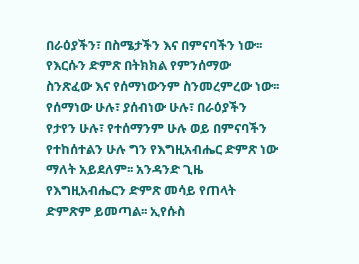በራዕያችን፣ በስሜታችን እና በምናባችን ነው፡፡ የእርሱን ድምጽ በትክክል የምንሰማው ስንጽፈው እና የሰማነውንም ስንመረምረው ነው፡፡ የሰማነው ሁሉ፣ ያሰብነው ሁሉ፣ በራዕያችን የታየን ሁሉ፣ የተሰማንም ሁሉ ወይ በምናባችን የተከሰተልን ሁሉ ግን የእግዚአብሔር ድምጽ ነው ማለት አይደለም፡፡ አንዳንድ ጊዜ የእግዚአብሔርን ድምጽ መሳይ የጠላት ድምጽም ይመጣል፡፡ ኢየሱስ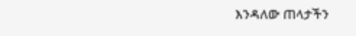እንዳለው ጠላታችን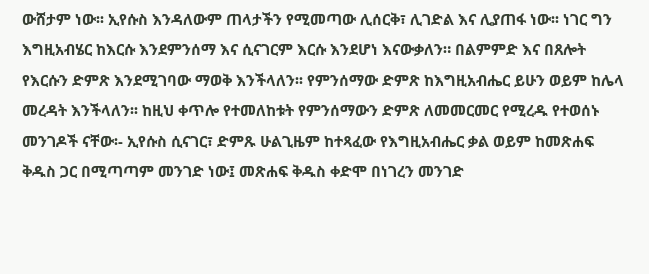ውሸታም ነው፡፡ ኢየሱስ እንዳለውም ጠላታችን የሚመጣው ሊሰርቅ፣ ሊገድል እና ሊያጠፋ ነው፡፡ ነገር ግን እግዚአብሄር ከእርሱ እንደምንሰማ እና ሲናገርም እርሱ እንደሆነ እናውቃለን። በልምምድ እና በጸሎት የእርሱን ድምጽ እንደሚገባው ማወቅ እንችላለን፡፡ የምንሰማው ድምጽ ከእግዚአብሔር ይሁን ወይም ከሌላ መረዳት እንችላለን፡፡ ከዚህ ቀጥሎ የተመለከቱት የምንሰማውን ድምጽ ለመመርመር የሚረዱ የተወሰኑ መንገዶች ናቸው፡- ኢየሱስ ሲናገር፣ ድምጹ ሁልጊዜም ከተጻፈው የእግዚአብሔር ቃል ወይም ከመጽሐፍ ቅዱስ ጋር በሚጣጣም መንገድ ነው፤ መጽሐፍ ቅዱስ ቀድሞ በነገረን መንገድ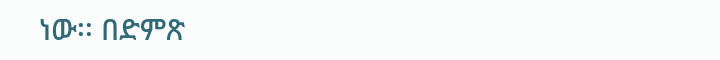ነው፡፡ በድምጽ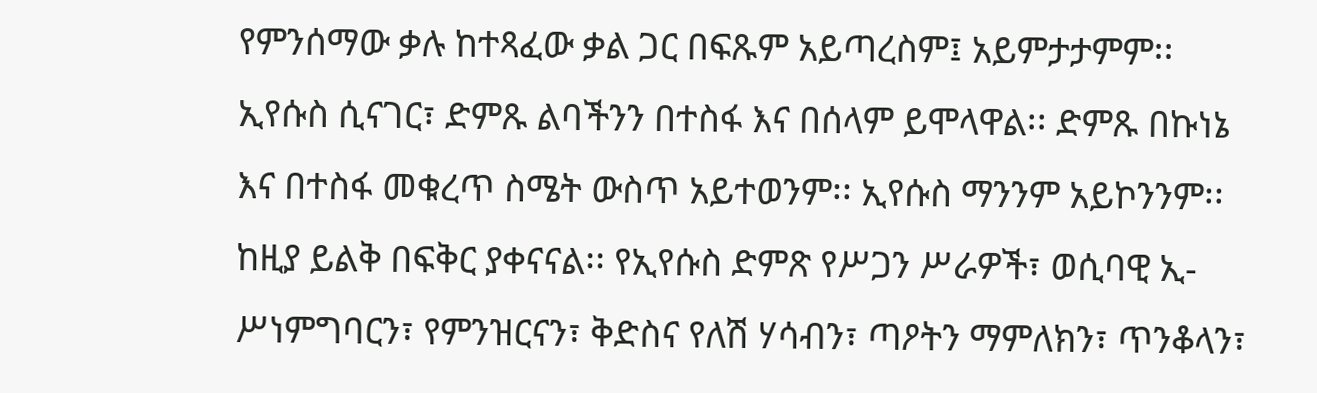የምንሰማው ቃሉ ከተጻፈው ቃል ጋር በፍጹም አይጣረስም፤ አይምታታምም፡፡ ኢየሱስ ሲናገር፣ ድምጹ ልባችንን በተስፋ እና በሰላም ይሞላዋል፡፡ ድምጹ በኩነኔ እና በተስፋ መቁረጥ ስሜት ውስጥ አይተወንም፡፡ ኢየሱስ ማንንም አይኮንንም፡፡ ከዚያ ይልቅ በፍቅር ያቀናናል፡፡ የኢየሱስ ድምጽ የሥጋን ሥራዎች፣ ወሲባዊ ኢ-ሥነምግባርን፣ የምንዝርናን፣ ቅድስና የለሽ ሃሳብን፣ ጣዖትን ማምለክን፣ ጥንቆላን፣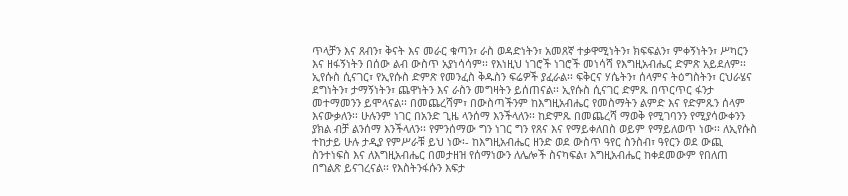ጥላቻን እና ጸብን፣ ቅናት እና መራር ቁጣን፣ ራስ ወዳድነትን፣ አመጸኛ ተቃዋሚነትን፣ ክፍፍልን፣ ምቀኝነትን፣ ሥካርን እና ዘፋኝነትን በሰው ልብ ውስጥ አያነሳሳም፡፡ የእነዚህ ነገሮች ነገሮች መነሳሻ የእግዚአብሔር ድምጽ አይደለም፡፡ ኢየሱስ ሲናገር፣ የኢየሱስ ድምጽ የመንፈስ ቅዱስን ፍሬዎች ያፈራል፡፡ ፍቅርና ሃሴትን፣ ሰላምና ትዕግስትን፣ ርህራሄና ደግነትን፣ ታማኝነትን፣ ጨዋነትን እና ራስን መግዛትን ይሰጠናል፡፡ ኢየሱስ ሲናገር ድምጹ በጥርጥር ፋንታ መተማመንን ይሞላናል፡፡ በመጨረሻም፣ በውስጣችንም ከእግዚአብሔር የመስማትን ልምድ እና የድምጹን ሰላም እናውቃለን፡፡ ሁሉንም ነገር በአንድ ጊዜ ላንሰማ እንችላለን፡፡ ከድምጹ በመጨረሻ ማወቅ የሚገባንን የሚያሳውቀንን ያክል ብቻ ልንሰማ እንችላለን፡፡ የምንሰማው ግን ነገር ግን የጸና እና የማይቀለበስ ወይም የማይለወጥ ነው፡፡ ለኢየሱስ ተከታይ ሁሉ ታዲያ የምሥራቹ ይህ ነው፡- ከእግዚአብሔር ዘንድ ወደ ውስጥ ዓየር ስንስብ፣ ዓየርን ወደ ውጪ ስንተነፍስ እና ለእግዚአብሔር በመታዘዝ የሰማነውን ለሌሎች ስናካፍል፣ እግዚአብሔር ከቀደመውም የበለጠ በግልጽ ይናገረናል፡፡ የእስትንፋሱን እፍታ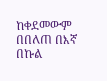ከቀደመውም በበለጠ በእኛ በኩል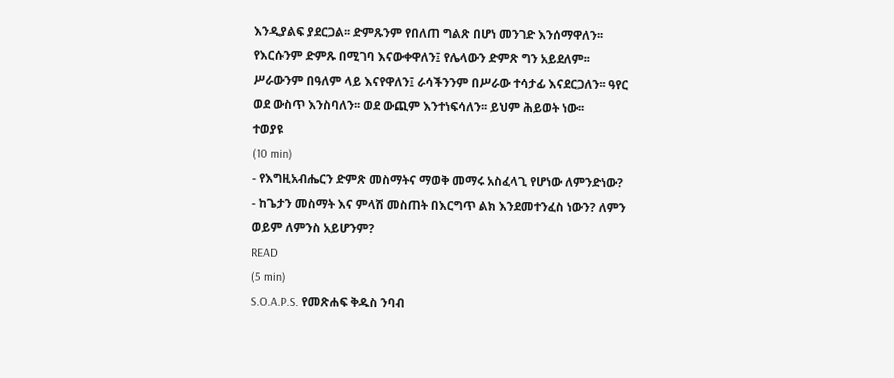እንዲያልፍ ያደርጋል፡፡ ድምጹንም የበለጠ ግልጽ በሆነ መንገድ እንሰማዋለን፡፡ የእርሱንም ድምጹ በሚገባ እናውቀዋለን፤ የሌላውን ድምጽ ግን አይደለም፡፡ ሥራውንም በዓለም ላይ እናየዋለን፤ ራሳችንንም በሥራው ተሳታፊ እናደርጋለን፡፡ ዓየር ወደ ውስጥ እንስባለን፡፡ ወደ ውጪም እንተነፍሳለን፡፡ ይህም ሕይወት ነው፡፡
ተወያዩ
(10 min)
- የእግዚአብሔርን ድምጽ መስማትና ማወቅ መማሩ አስፈላጊ የሆነው ለምንድነው?
- ከጌታን መስማት እና ምላሽ መስጠት በእርግጥ ልክ እንደመተንፈስ ነውን? ለምን ወይም ለምንስ አይሆንም?
READ
(5 min)
S.O.A.P.S. የመጽሐፍ ቅዱስ ንባብ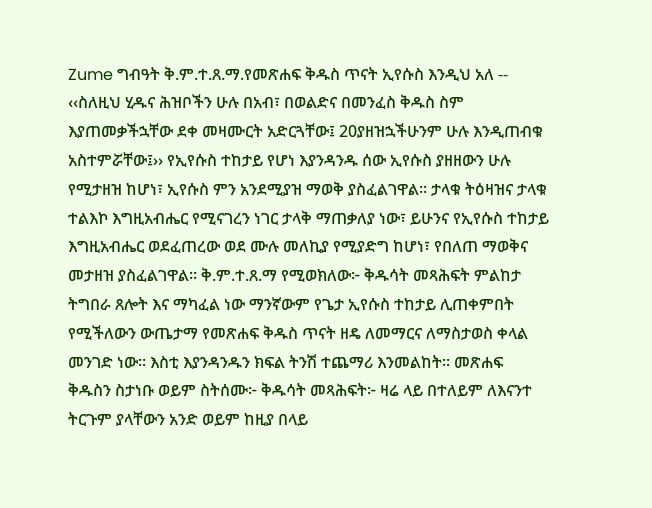Zume ግብዓት ቅ.ም.ተ.ጸ.ማ.የመጽሐፍ ቅዱስ ጥናት ኢየሱስ እንዲህ አለ -- ‹‹ስለዚህ ሂዱና ሕዝቦችን ሁሉ በአብ፣ በወልድና በመንፈስ ቅዱስ ስም እያጠመቃችኋቸው ደቀ መዛሙርት አድርጓቸው፤ 20ያዘዝኋችሁንም ሁሉ እንዲጠብቁ አስተምሯቸው፤›› የኢየሱስ ተከታይ የሆነ እያንዳንዱ ሰው ኢየሱስ ያዘዘውን ሁሉ የሚታዘዝ ከሆነ፣ ኢየሱስ ምን አንደሚያዝ ማወቅ ያስፈልገዋል። ታላቁ ትዕዛዝና ታላቁ ተልእኮ እግዚአብሔር የሚናገረን ነገር ታላቅ ማጠቃለያ ነው፣ ይሁንና የኢየሱስ ተከታይ እግዚአብሔር ወደፈጠረው ወደ ሙሉ መለኪያ የሚያድግ ከሆነ፣ የበለጠ ማወቅና መታዘዝ ያስፈልገዋል። ቅ.ም.ተ.ጸ.ማ የሚወክለው፦ ቅዱሳት መጻሕፍት ምልከታ ትግበራ ጸሎት እና ማካፈል ነው ማንኛውም የጌታ ኢየሱስ ተከታይ ሊጠቀምበት የሚችለውን ውጤታማ የመጽሐፍ ቅዱስ ጥናት ዘዴ ለመማርና ለማስታወስ ቀላል መንገድ ነው። እስቲ እያንዳንዱን ክፍል ትንሽ ተጨማሪ እንመልከት። መጽሐፍ ቅዱስን ስታነቡ ወይም ስትሰሙ፦ ቅዱሳት መጻሕፍት፦ ዛሬ ላይ በተለይም ለእናንተ ትርጉም ያላቸውን አንድ ወይም ከዚያ በላይ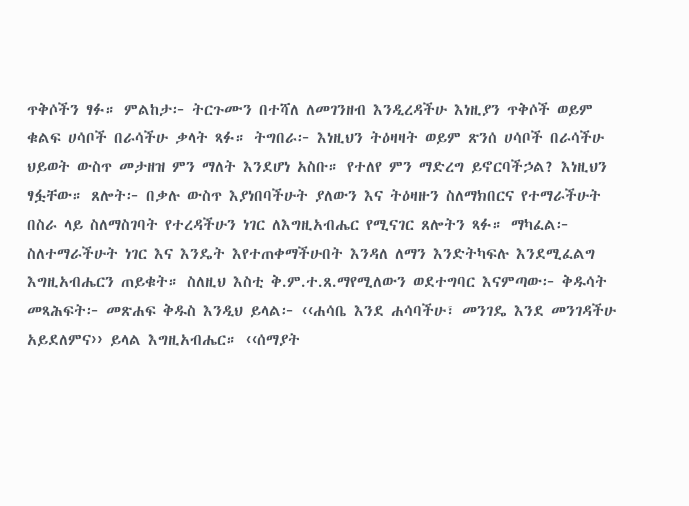ጥቅሶችን ፃፉ። ምልከታ፦ ትርጉሙን በተሻለ ለመገንዘብ እንዲረዳችሁ እነዚያን ጥቅሶች ወይም ቁልፍ ሀሳቦች በራሳችሁ ቃላት ጻፉ። ትግበራ፦ እነዚህን ትዕዛዛት ወይም ጽንሰ ሀሳቦች በራሳችሁ ህይወት ውስጥ መታዘዝ ምን ማለት እንደሆነ አስቡ። የተለየ ምን ማድረግ ይኖርባችኃል? እነዚህን ፃፏቸው። ጸሎት፦ በቃሉ ውስጥ እያነበባችሁት ያለውን እና ትዕዛዙን ስለማክበርና የተማራችሁት በስራ ላይ ስለማስገባት የተረዳችሁን ነገር ለእግዚአብሔር የሚናገር ጸሎትን ጻፉ። ማካፈል፦ ስለተማራችሁት ነገር እና እንዴት እየተጠቀማችሁበት እንዳለ ለማን እንድትካፍሉ እንደሚፈልግ እግዚአብሔርን ጠይቁት። ስለዚህ እስቲ ቅ.ም.ተ.ጸ.ማየሚለውን ወደተግባር እናምጣው፦ ቅዱሳት መጻሕፍት፦ መጽሐፍ ቅዱስ እንዲህ ይላል፦ ‹‹ሐሳቤ እንደ ሐሳባችሁ፣ መንገዴ እንደ መንገዳችሁ አይደለምና›› ይላል እግዚአብሔር። ‹‹ሰማያት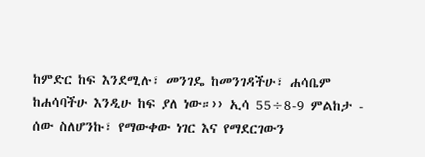ከምድር ከፍ እንደሚሉ፣ መንገዴ ከመንገዳችሁ፣ ሐሳቤም ከሐሳባችሁ እንዲሁ ከፍ ያለ ነው።›› ኢሳ 55÷8-9 ምልከታ - ሰው ስለሆንኩ፣ የማውቀው ነገር እና የማደርገውን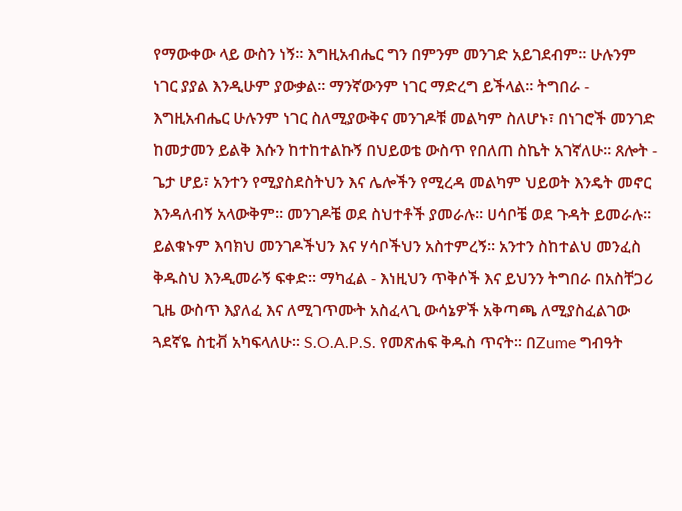የማውቀው ላይ ውስን ነኝ። እግዚአብሔር ግን በምንም መንገድ አይገደብም። ሁሉንም ነገር ያያል እንዲሁም ያውቃል። ማንኛውንም ነገር ማድረግ ይችላል። ትግበራ - እግዚአብሔር ሁሉንም ነገር ስለሚያውቅና መንገዶቹ መልካም ስለሆኑ፣ በነገሮች መንገድ ከመታመን ይልቅ እሱን ከተከተልኩኝ በህይወቴ ውስጥ የበለጠ ስኬት አገኛለሁ። ጸሎት - ጌታ ሆይ፣ አንተን የሚያስደስትህን እና ሌሎችን የሚረዳ መልካም ህይወት እንዴት መኖር እንዳለብኝ አላውቅም። መንገዶቼ ወደ ስህተቶች ያመራሉ። ሀሳቦቼ ወደ ጉዳት ይመራሉ። ይልቁኑም እባክህ መንገዶችህን እና ሃሳቦችህን አስተምረኝ። አንተን ስከተልህ መንፈስ ቅዱስህ እንዲመራኝ ፍቀድ። ማካፈል - እነዚህን ጥቅሶች እና ይህንን ትግበራ በአስቸጋሪ ጊዜ ውስጥ እያለፈ እና ለሚገጥሙት አስፈላጊ ውሳኔዎች አቅጣጫ ለሚያስፈልገው ጓደኛዬ ስቲቭ አካፍላለሁ። S.O.A.P.S. የመጽሐፍ ቅዱስ ጥናት። በZume ግብዓት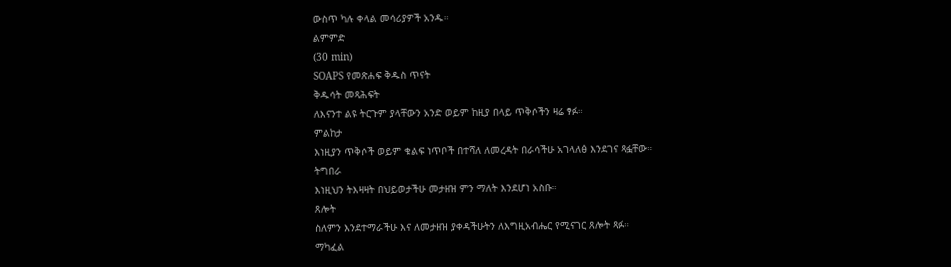ውስጥ ካሉ ቀላል መሳሪያዎች አንዱ።
ልምምድ
(30 min)
SOAPS የመጽሐፍ ቅዱስ ጥናት
ቅዱሳት መጻሕፍት
ለእናንተ ልዩ ትርጉም ያላቸውን አንድ ወይም ከዚያ በላይ ጥቅሶችን ዛሬ ፃፉ።
ምልከታ
እነዚያን ጥቅሶች ወይም ቁልፍ ነጥቦች በተሻለ ለመረዳት በራሳችሁ አገላለፅ እንደገና ጻፏቸው።
ትግበራ
እነዚህን ትእዛዛት በህይወታችሁ መታዘዝ ምን ማለት እንደሆነ አስቡ።
ጸሎት
ስለምን እንደተማራችሁ እና ለመታዘዝ ያቀዳችሁትን ለእግዚአብሔር የሚናገር ጸሎት ጻፉ።
ማካፈል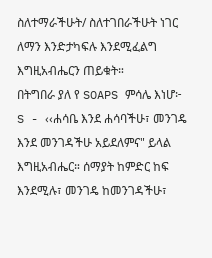ስለተማራችሁት/ ስለተገበራችሁት ነገር ለማን እንድታካፍሉ እንደሚፈልግ እግዚአብሔርን ጠይቁት።
በትግበራ ያለ የ SOAPS ምሳሌ እነሆ፦
S - ‹‹ሐሳቤ እንደ ሐሳባችሁ፣ መንገዴ እንደ መንገዳችሁ አይደለምና" ይላል እግዚአብሔር። ሰማያት ከምድር ከፍ እንደሚሉ፣ መንገዴ ከመንገዳችሁ፣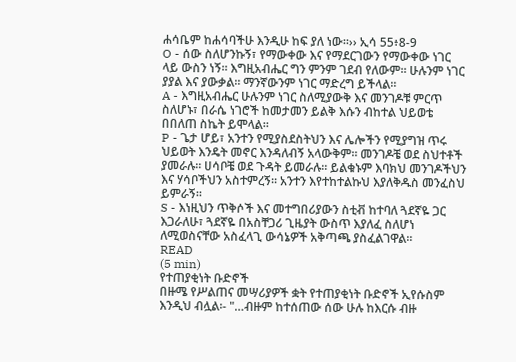ሐሳቤም ከሐሳባችሁ እንዲሁ ከፍ ያለ ነው።›› ኢሳ 55፥8-9
O - ሰው ስለሆንኩኝ፣ የማውቀው እና የማደርገውን የማውቀው ነገር ላይ ውስን ነኝ። እግዚአብሔር ግን ምንም ገደብ የለውም። ሁሉንም ነገር ያያል እና ያውቃል። ማንኛውንም ነገር ማድረግ ይችላል።
A - እግዚአብሔር ሁሉንም ነገር ስለሚያውቅ እና መንገዶቹ ምርጥ ስለሆኑ፣ በራሴ ነገሮች ከመታመን ይልቅ እሱን ብከተል ህይወቴ በበለጠ ስኬት ይሞላል።
P - ጌታ ሆይ፣ አንተን የሚያስደስትህን እና ሌሎችን የሚያግዝ ጥሩ ህይወት እንዴት መኖር እንዳለብኝ አላውቅም። መንገዶቼ ወደ ስህተቶች ያመራሉ። ሀሳቦቼ ወደ ጉዳት ይመራሉ። ይልቁኑም እባክህ መንገዶችህን እና ሃሳቦችህን አስተምረኝ። አንተን እየተከተልኩህ እያለቅዱስ መንፈስህ ይምራኝ።
S - እነዚህን ጥቅሶች እና መተግበሪያውን ስቲቭ ከተባለ ጓደኛዬ ጋር እጋራለሁ፣ ጓደኛዬ በአስቸጋሪ ጊዜያት ውስጥ እያለፈ ስለሆነ ለሚወስናቸው አስፈላጊ ውሳኔዎች አቅጣጫ ያስፈልገዋል።
READ
(5 min)
የተጠያቂነት ቡድኖች
በዙሜ የሥልጠና መሣሪያዎች ቋት የተጠያቂነት ቡድኖች ኢየሱስም እንዲህ ብሏል፡- "…ብዙም ከተሰጠው ሰው ሁሉ ከእርሱ ብዙ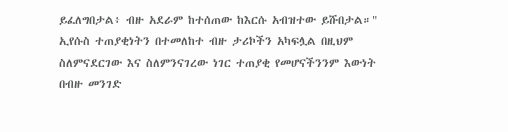ይፈለግበታል፥ ብዙ አደራም ከተሰጠው ከእርሱ አብዝተው ይሹበታል።" ኢየሱስ ተጠያቂነትን በተመለከተ ብዙ ታሪኮችን አካፍሏል በዚህም ስለምናደርገው እና ስለምንናገረው ነገር ተጠያቂ የመሆናችንንም እውነት በብዙ መንገድ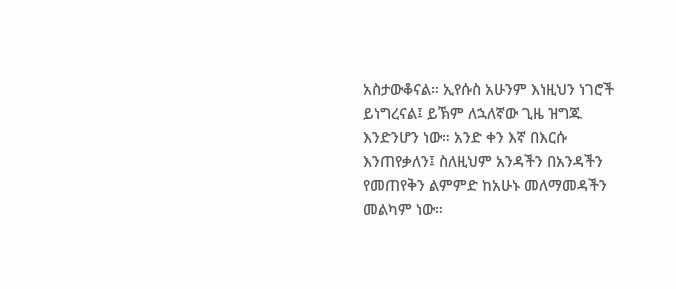አስታውቆናል። ኢየሱስ አሁንም እነዚህን ነገሮች ይነግረናል፤ ይኽም ለኋለኛው ጊዜ ዝግጁ እንድንሆን ነው። አንድ ቀን እኛ በእርሱ እንጠየቃለን፤ ስለዚህም አንዳችን በአንዳችን የመጠየቅን ልምምድ ከአሁኑ መለማመዳችን መልካም ነው።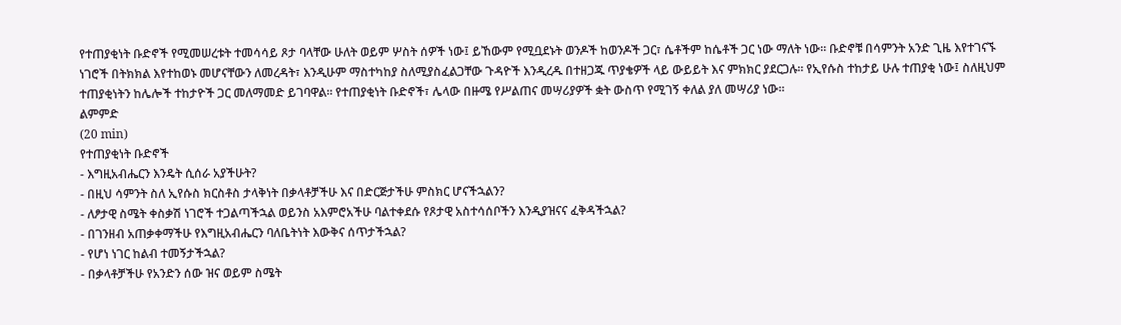የተጠያቂነት ቡድኖች የሚመሠረቱት ተመሳሳይ ጾታ ባላቸው ሁለት ወይም ሦስት ሰዎች ነው፤ ይኸውም የሚቧደኑት ወንዶች ከወንዶች ጋር፣ ሴቶችም ከሴቶች ጋር ነው ማለት ነው። ቡድኖቹ በሳምንት አንድ ጊዜ እየተገናኙ ነገሮች በትክክል እየተከወኑ መሆናቸውን ለመረዳት፣ እንዲሁም ማስተካከያ ስለሚያስፈልጋቸው ጉዳዮች እንዲረዱ በተዘጋጁ ጥያቄዎች ላይ ውይይት እና ምክክር ያደርጋሉ። የኢየሱስ ተከታይ ሁሉ ተጠያቂ ነው፤ ስለዚህም ተጠያቂነትን ከሌሎች ተከታዮች ጋር መለማመድ ይገባዋል። የተጠያቂነት ቡድኖች፣ ሌላው በዙሜ የሥልጠና መሣሪያዎች ቋት ውስጥ የሚገኝ ቀለል ያለ መሣሪያ ነው።
ልምምድ
(20 min)
የተጠያቂነት ቡድኖች
- እግዚአብሔርን እንዴት ሲሰራ አያችሁት?
- በዚህ ሳምንት ስለ ኢየሱስ ክርስቶስ ታላቅነት በቃላቶቻችሁ እና በድርጅታችሁ ምስክር ሆናችኋልን?
- ለፆታዊ ስሜት ቀስቃሽ ነገሮች ተጋልጣችኋል ወይንስ አእምሮአችሁ ባልተቀደሱ የጾታዊ አስተሳሰቦችን እንዲያዝናና ፈቅዳችኋል?
- በገንዘብ አጠቃቀማችሁ የእግዚአብሔርን ባለቤትነት እውቅና ሰጥታችኋል?
- የሆነ ነገር ከልብ ተመኝታችኋል?
- በቃላቶቻችሁ የአንድን ሰው ዝና ወይም ስሜት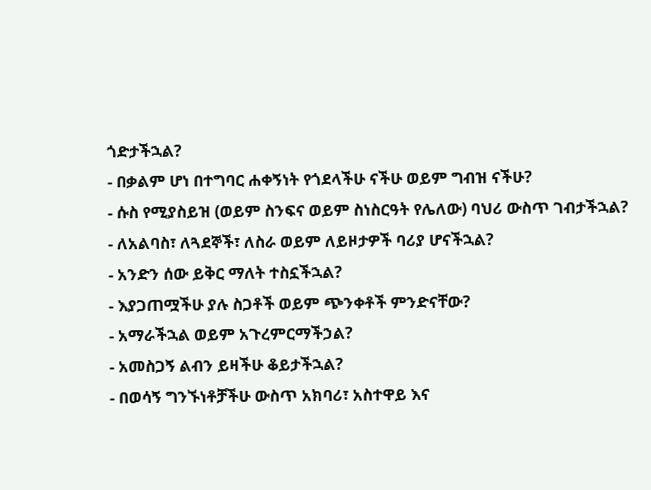ጎድታችኋል?
- በቃልም ሆነ በተግባር ሐቀኝነት የጎደላችሁ ናችሁ ወይም ግብዝ ናችሁ?
- ሱስ የሚያስይዝ (ወይም ስንፍና ወይም ስነስርዓት የሌለው) ባህሪ ውስጥ ገብታችኋል?
- ለአልባስ፣ ለጓደኞች፣ ለስራ ወይም ለይዞታዎች ባሪያ ሆናችኋል?
- አንድን ሰው ይቅር ማለት ተስኗችኋል?
- እያጋጠሟችሁ ያሉ ስጋቶች ወይም ጭንቀቶች ምንድናቸው?
- አማራችኋል ወይም አጉረምርማችኃል?
- አመስጋኝ ልብን ይዛችሁ ቆይታችኋል?
- በወሳኝ ግንኙነቶቻችሁ ውስጥ አክባሪ፣ አስተዋይ እና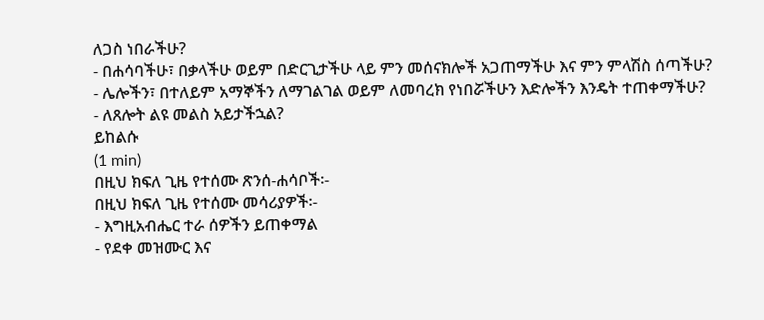ለጋስ ነበራችሁ?
- በሐሳባችሁ፣ በቃላችሁ ወይም በድርጊታችሁ ላይ ምን መሰናክሎች አጋጠማችሁ እና ምን ምላሽስ ሰጣችሁ?
- ሌሎችን፣ በተለይም አማኞችን ለማገልገል ወይም ለመባረክ የነበሯችሁን እድሎችን እንዴት ተጠቀማችሁ?
- ለጸሎት ልዩ መልስ አይታችኋል?
ይከልሱ
(1 min)
በዚህ ክፍለ ጊዜ የተሰሙ ጽንሰ-ሐሳቦች፡-
በዚህ ክፍለ ጊዜ የተሰሙ መሳሪያዎች፡-
- እግዚአብሔር ተራ ሰዎችን ይጠቀማል
- የደቀ መዝሙር እና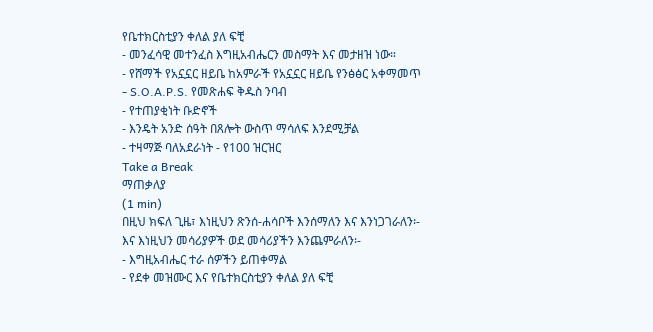የቤተክርስቲያን ቀለል ያለ ፍቺ
- መንፈሳዊ መተንፈስ እግዚአብሔርን መስማት እና መታዘዝ ነው።
- የሸማች የአኗኗር ዘይቤ ከአምራች የአኗኗር ዘይቤ የንፅፅር አቀማመጥ
- S.O.A.P.S. የመጽሐፍ ቅዱስ ንባብ
- የተጠያቂነት ቡድኖች
- እንዴት አንድ ሰዓት በጸሎት ውስጥ ማሳለፍ እንደሚቻል
- ተዛማጅ ባለአደራነት - የ100 ዝርዝር
Take a Break
ማጠቃለያ
(1 min)
በዚህ ክፍለ ጊዜ፣ እነዚህን ጽንሰ-ሐሳቦች እንሰማለን እና እንነጋገራለን፡-
እና እነዚህን መሳሪያዎች ወደ መሳሪያችን እንጨምራለን፡-
- እግዚአብሔር ተራ ሰዎችን ይጠቀማል
- የደቀ መዝሙር እና የቤተክርስቲያን ቀለል ያለ ፍቺ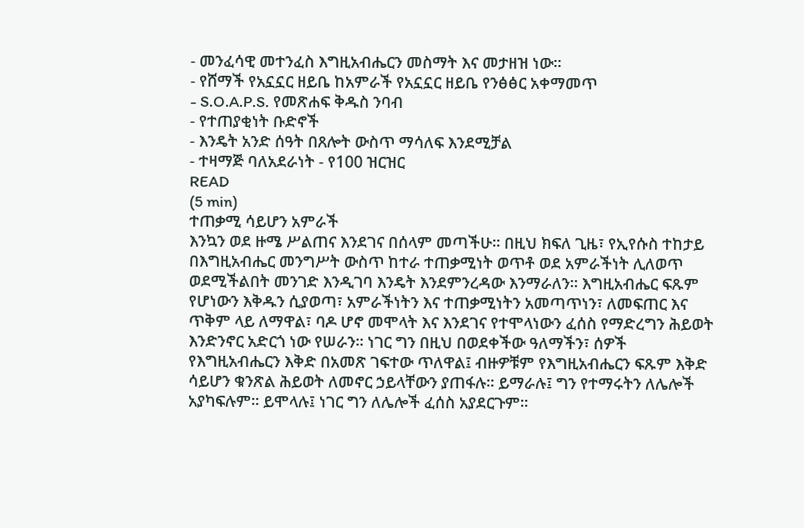- መንፈሳዊ መተንፈስ እግዚአብሔርን መስማት እና መታዘዝ ነው።
- የሸማች የአኗኗር ዘይቤ ከአምራች የአኗኗር ዘይቤ የንፅፅር አቀማመጥ
- S.O.A.P.S. የመጽሐፍ ቅዱስ ንባብ
- የተጠያቂነት ቡድኖች
- እንዴት አንድ ሰዓት በጸሎት ውስጥ ማሳለፍ እንደሚቻል
- ተዛማጅ ባለአደራነት - የ100 ዝርዝር
READ
(5 min)
ተጠቃሚ ሳይሆን አምራች
እንኳን ወደ ዙሜ ሥልጠና እንደገና በሰላም መጣችሁ፡፡ በዚህ ክፍለ ጊዜ፣ የኢየሱስ ተከታይ በእግዚአብሔር መንግሥት ውስጥ ከተራ ተጠቃሚነት ወጥቶ ወደ አምራችነት ሊለወጥ ወደሚችልበት መንገድ እንዲገባ እንዴት እንደምንረዳው እንማራለን፡፡ እግዚአብሔር ፍጹም የሆነውን እቅዱን ሲያወጣ፣ አምራችነትን እና ተጠቃሚነትን አመጣጥነን፣ ለመፍጠር እና ጥቅም ላይ ለማዋል፣ ባዶ ሆኖ መሞላት እና እንደገና የተሞላነውን ፈሰስ የማድረግን ሕይወት እንድንኖር አድርጎ ነው የሠራን፡፡ ነገር ግን በዚህ በወደቀችው ዓለማችን፣ ሰዎች የእግዚአብሔርን እቅድ በአመጽ ገፍተው ጥለዋል፤ ብዙዎቹም የእግዚአብሔርን ፍጹም እቅድ ሳይሆን ቁንጽል ሕይወት ለመኖር ኃይላቸውን ያጠፋሉ፡፡ ይማራሉ፤ ግን የተማሩትን ለሌሎች አያካፍሉም፡፡ ይሞላሉ፤ ነገር ግን ለሌሎች ፈሰስ አያደርጉም፡፡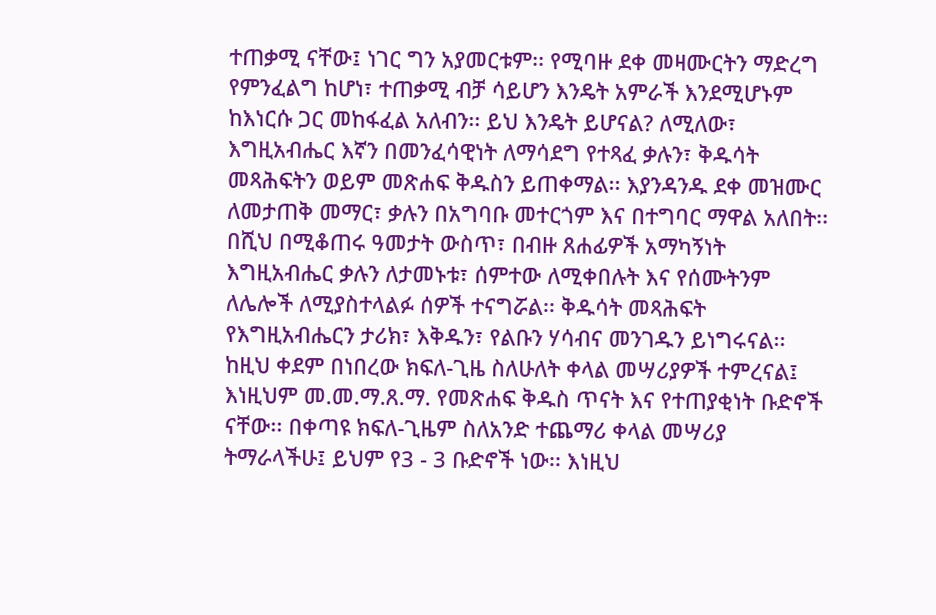ተጠቃሚ ናቸው፤ ነገር ግን አያመርቱም፡፡ የሚባዙ ደቀ መዛሙርትን ማድረግ የምንፈልግ ከሆነ፣ ተጠቃሚ ብቻ ሳይሆን እንዴት አምራች እንደሚሆኑም ከእነርሱ ጋር መከፋፈል አለብን፡፡ ይህ እንዴት ይሆናል? ለሚለው፣ እግዚአብሔር እኛን በመንፈሳዊነት ለማሳደግ የተጻፈ ቃሉን፣ ቅዱሳት መጻሕፍትን ወይም መጽሐፍ ቅዱስን ይጠቀማል፡፡ እያንዳንዱ ደቀ መዝሙር ለመታጠቅ መማር፣ ቃሉን በአግባቡ መተርጎም እና በተግባር ማዋል አለበት፡፡ በሺህ በሚቆጠሩ ዓመታት ውስጥ፣ በብዙ ጸሐፊዎች አማካኝነት እግዚአብሔር ቃሉን ለታመኑቱ፣ ሰምተው ለሚቀበሉት እና የሰሙትንም ለሌሎች ለሚያስተላልፉ ሰዎች ተናግሯል፡፡ ቅዱሳት መጻሕፍት የእግዚአብሔርን ታሪክ፣ እቅዱን፣ የልቡን ሃሳብና መንገዱን ይነግሩናል፡፡ ከዚህ ቀደም በነበረው ክፍለ-ጊዜ ስለሁለት ቀላል መሣሪያዎች ተምረናል፤ እነዚህም መ.መ.ማ.ጸ.ማ. የመጽሐፍ ቅዱስ ጥናት እና የተጠያቂነት ቡድኖች ናቸው፡፡ በቀጣዩ ክፍለ-ጊዜም ስለአንድ ተጨማሪ ቀላል መሣሪያ ትማራላችሁ፤ ይህም የ3 - 3 ቡድኖች ነው፡፡ እነዚህ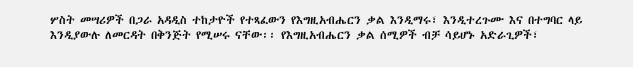ሦስት መሣሪዎች በጋራ አዳዲስ ተከታዮች የተጻፈውን የእግዚአብሔርን ቃል እንዲማሩ፣ እንዲተረጉሙ እና በተግባር ላይ እንዲያውሉ ለመርዳት በቅንጅት የሚሠሩ ናቸው፡፡ የእግዚአብሔርን ቃል ሰሚዎች ብቻ ሳይሆኑ አድራጊዎች፣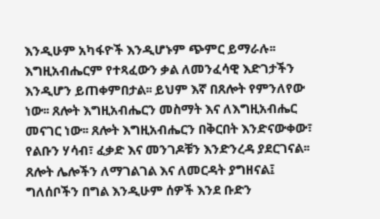እንዲሁም አካፋዮች እንዲሆኑም ጭምር ይማራሉ፡፡ እግዚአብሔርም የተጻፈውን ቃል ለመንፈሳዊ እድገታችን እንዲሆን ይጠቀምበታል፡፡ ይህም እኛ በጸሎት የምንለየው ነው፡፡ ጸሎት እግዚአብሔርን መስማት እና ለእግዚአብሔር መናገር ነው፡፡ ጸሎት እግዚአብሔርን በቅርበት እንድናውቀው፣ የልቡን ሃሳብ፣ ፈቃድ እና መንገዶቹን እንድንረዳ ያደርገናል፡፡ ጸሎት ሌሎችን ለማገልገል እና ለመርዳት ያግዘናል፤ ግለሰቦችን በግል እንዲሁም ሰዎች እንደ ቡድን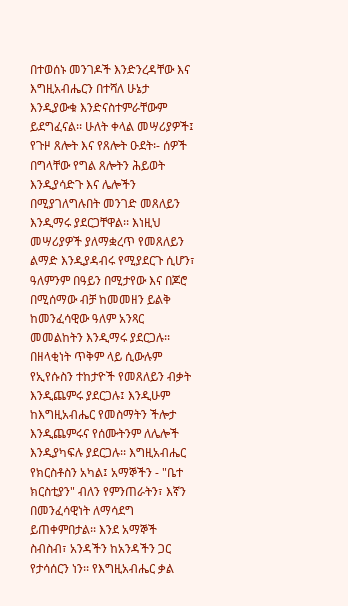በተወሰኑ መንገዶች እንድንረዳቸው እና እግዚአብሔርን በተሻለ ሁኔታ እንዲያውቁ እንድናስተምራቸውም ይደግፈናል፡፡ ሁለት ቀላል መሣሪያዎች፤ የጉዞ ጸሎት እና የጸሎት ዑደት፡- ሰዎች በግላቸው የግል ጸሎትን ሕይወት እንዲያሳድጉ እና ሌሎችን በሚያገለግሉበት መንገድ መጸለይን እንዲማሩ ያደርጋቸዋል፡፡ እነዚህ መሣሪያዎች ያለማቋረጥ የመጸለይን ልማድ እንዲያዳብሩ የሚያደርጉ ሲሆን፣ ዓለምንም በዓይን በሚታየው እና በጆሮ በሚሰማው ብቻ ከመመዘን ይልቅ ከመንፈሳዊው ዓለም አንጻር መመልከትን እንዲማሩ ያደርጋሉ፡፡ በዘላቂነት ጥቅም ላይ ሲውሉም የኢየሱስን ተከታዮች የመጸለይን ብቃት እንዲጨምሩ ያደርጋሉ፤ እንዲሁም ከእግዚአብሔር የመስማትን ችሎታ እንዲጨምሩና የሰሙትንም ለሌሎች እንዲያካፍሉ ያደርጋሉ፡፡ እግዚአብሔር የክርስቶስን አካል፤ አማኞችን - "ቤተ ክርስቲያን" ብለን የምንጠራትን፣ እኛን በመንፈሳዊነት ለማሳደግ ይጠቀምበታል፡፡ እንደ አማኞች ስብስብ፣ አንዳችን ከአንዳችን ጋር የታሳሰርን ነን፡፡ የእግዚአብሔር ቃል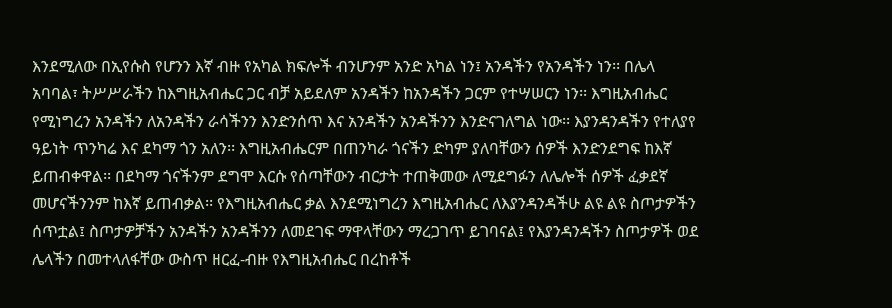እንደሚለው በኢየሱስ የሆንን እኛ ብዙ የአካል ክፍሎች ብንሆንም አንድ አካል ነን፤ አንዳችን የአንዳችን ነን፡፡ በሌላ አባባል፣ ትሥሥራችን ከእግዚአብሔር ጋር ብቻ አይደለም አንዳችን ከአንዳችን ጋርም የተሣሠርን ነን፡፡ እግዚአብሔር የሚነግረን አንዳችን ለአንዳችን ራሳችንን እንድንሰጥ እና አንዳችን አንዳችንን እንድናገለግል ነው፡፡ እያንዳንዳችን የተለያየ ዓይነት ጥንካሬ እና ደካማ ጎን አለን፡፡ እግዚአብሔርም በጠንካራ ጎናችን ድካም ያለባቸውን ሰዎች እንድንደግፍ ከእኛ ይጠብቀዋል፡፡ በደካማ ጎናችንም ደግሞ እርሱ የሰጣቸውን ብርታት ተጠቅመው ለሚደግፉን ለሌሎች ሰዎች ፈቃደኛ መሆናችንንም ከእኛ ይጠብቃል፡፡ የእግዚአብሔር ቃል እንደሚነግረን እግዚአብሔር ለእያንዳንዳችሁ ልዩ ልዩ ስጦታዎችን ሰጥቷል፤ ስጦታዎቻችን አንዳችን አንዳችንን ለመደገፍ ማዋላቸውን ማረጋገጥ ይገባናል፤ የእያንዳንዳችን ስጦታዎች ወደ ሌላችን በመተላለፋቸው ውስጥ ዘርፈ-ብዙ የእግዚአብሔር በረከቶች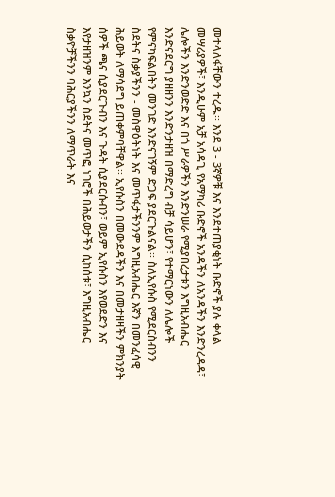መተላለፋቸውን ተረዱ፡፡ እንደ 3 - 3ኛዎቹ እና እንደተጠያቂነት ቡድኖች ያሉ ቀላል መሣሪያዎች፣ እንዲሁም አቻ አሳዳጊ የአማካሪ ቡድኖች አንዳችን ለአንዳችን እንድንረዳዳ፣ ሌሎችን እንድንወድድ እና በጎ ሥራዎችን እንድንሠራ የሚያበረታቱን እግዚአብሔር እንድናደርግ ያዘዘንን እንድንታዘዝ በማድረግ ብቻ ሳይሆን፣ የተማርነውን ለሌሎች የምናካፍልበትን መንገድ እንድናገኝም ድጋፍ ያደርጉልናል፡፡ ስለኢየሱስ የሚደርስብንን ስደትና ስቃያችንን - መስዋዕትነት እና መጥፋታችንንም እግዚአብሔር እኛን በመንፈሳዊ ሕይወት ለማሳደግ ይጠቀምባቸዋል፡፡ ኢየሱስን በመውደዳችን እና በመታዘዛችን ምክንያት ሰዎች ጫና ሲያደርጉብን እና ጉዳት ሲያደርሱብን፣ ወይም ኢየሱስን እየወደድን እና እየታዘዝንም እንኳን ስደትና መጥፎ ነገሮች በሕይወታችን ሲከሰቱ፣ እግዚአብሔር ስቃዮቻችንን ባሕርያችንን ለማጥራት እና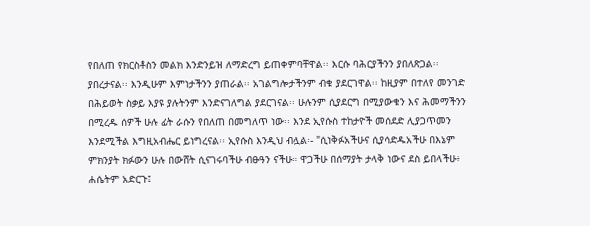የበለጠ የክርስቶስን መልክ እንድንይዝ ለማድረግ ይጠቀምባቸዋል፡፡ እርሱ ባሕርያችንን ያበለጽጋል፡፡ ያበረታናል፡፡ እንዲሁም እምነታችንን ያጠራል፡፡ አገልግሎታችንም ብቁ ያደርገዋል፡፡ ከዚያም በተለየ መንገድ በሕይወት ስቃይ እያዩ ያሉትንም እንድናገለግል ያደርገናል፡፡ ሁሉንም ሲያደርግ በሚያውቁን እና ሕመማችንን በሚረዱ ሰዎች ሁሉ ፊት ራሱን የበለጠ በመግለጥ ነው፡፡ እንደ ኢየሱስ ተከታዮች መሰደድ ሊያጋጥመን እንደሚችል እግዚአብሔር ይነግረናል፡፡ ኢየሱስ እንዲህ ብሏል፡- "ሲነቅፉአችሁና ሲያሳድዱአችሁ በእኔም ምክንያት ክፉውን ሁሉ በውሸት ሲናገሩባችሁ ብፁዓን ናችሁ። ዋጋችሁ በሰማያት ታላቅ ነውና ደስ ይበላችሁ፥ ሐሴትም አድርጉ፤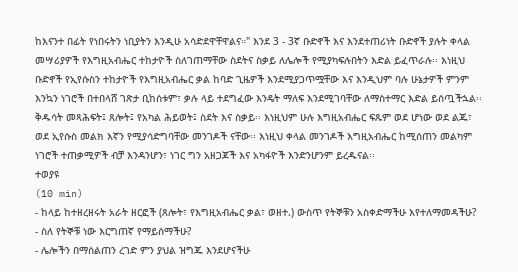ከእናንተ በፊት የነበሩትን ነቢያትን እንዲሁ አሳድደዋቸዋልና።" እንደ 3 - 3ኛ ቡድኖች እና እንደተጠሪነት ቡድኖች ያሉት ቀላል መሣሪያዎች የእግዚአብሔር ተከታዮች ስለገጠማቸው ስደትና ስቃይ ለሌሎች የሚያካፍሉበትን እድል ይፈጥራሉ፡፡ እነዚህ ቡድኖች የኢየሱስን ተከታዮች የእግዚአብሔር ቃል ከባድ ጊዜዎች እንደሚያጋጥሟቸው እና እንዲህም ባሉ ሁኔታዎች ምንም እንኳን ነገሮች በተበላሸ ገጽታ ቢከሰቱም፣ ቃሉ ላይ ተደግፈው እንዴት ማለፍ እንደሚገባቸው ለማስተማር እድል ይሰጧችኋል፡፡ ቅዱሳት መጻሕፍት፤ ጸሎት፤ የአካል ሕይወት፤ ስደት እና ስቃይ፡፡ እነዚህም ሁሉ እግዚአብሔር ፍጹም ወደ ሆነው ወደ ልጁ፣ ወደ ኢየሱስ መልክ እኛን የሚያሳድግባቸው መንገዶች ናቸው፡፡ እነዚህ ቀላል መንገዶች እግዚአብሔር ከሚሰጠን መልካም ነገሮች ተጠቃሚዎች ብቻ እንዳንሆን፣ ነገር ግን አዘጋጆች እና አካፋዮች እንድንሆንም ይረዱናል፡፡
ተወያዩ
(10 min)
- ከላይ ከተዘረዘሩት አራት ዘርፎች (ጸሎት፣ የእግዚአብሔር ቃል፣ ወዘተ.) ውስጥ የትኞቹን አስቀድማችሁ እየተለማመዳችሁ?
- ስለ የትኞቹ ነው እርግጠኛ የማይሰማችሁ?
- ሌሎችን በማሰልጠን ረገድ ምን ያህል ዝግጁ እንደሆናችሁ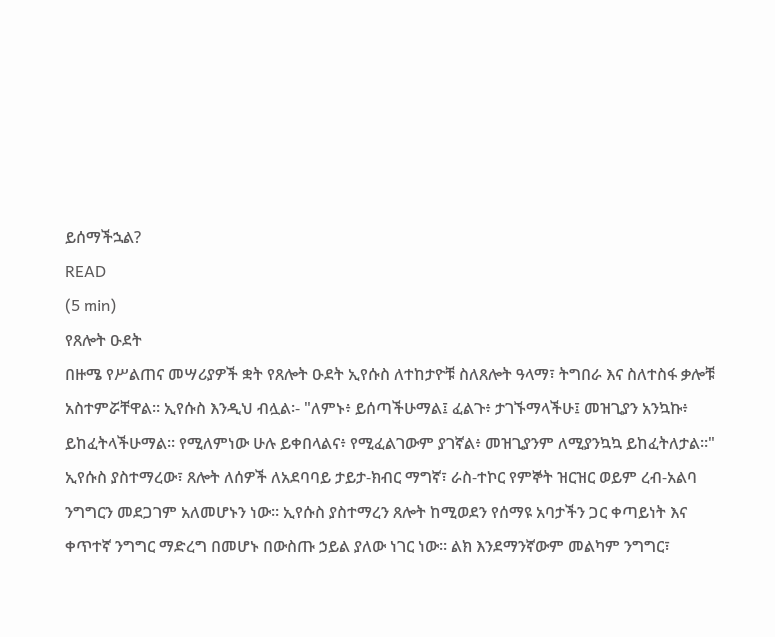ይሰማችኋል?
READ
(5 min)
የጸሎት ዑደት
በዙሜ የሥልጠና መሣሪያዎች ቋት የጸሎት ዑደት ኢየሱስ ለተከታዮቹ ስለጸሎት ዓላማ፣ ትግበራ እና ስለተስፋ ቃሎቹ አስተምሯቸዋል። ኢየሱስ እንዲህ ብሏል፡- "ለምኑ፥ ይሰጣችሁማል፤ ፈልጉ፥ ታገኙማላችሁ፤ መዝጊያን አንኳኩ፥ ይከፈትላችሁማል። የሚለምነው ሁሉ ይቀበላልና፥ የሚፈልገውም ያገኛል፥ መዝጊያንም ለሚያንኳኳ ይከፈትለታል።" ኢየሱስ ያስተማረው፣ ጸሎት ለሰዎች ለአደባባይ ታይታ-ክብር ማግኛ፣ ራስ-ተኮር የምኞት ዝርዝር ወይም ረብ-አልባ ንግግርን መደጋገም አለመሆኑን ነው። ኢየሱስ ያስተማረን ጸሎት ከሚወደን የሰማዩ አባታችን ጋር ቀጣይነት እና ቀጥተኛ ንግግር ማድረግ በመሆኑ በውስጡ ኃይል ያለው ነገር ነው። ልክ እንደማንኛውም መልካም ንግግር፣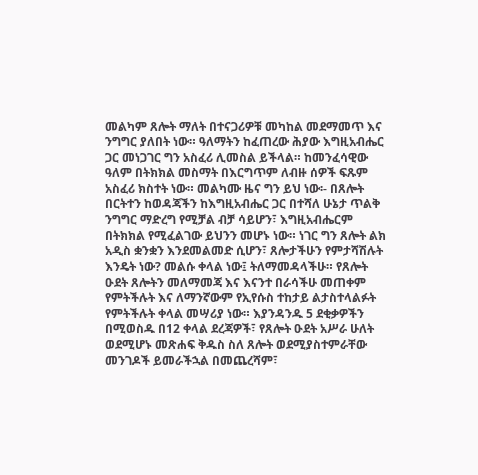መልካም ጸሎት ማለት በተናጋሪዎቹ መካከል መደማመጥ እና ንግግር ያለበት ነው። ዓለማትን ከፈጠረው ሕያው እግዚአብሔር ጋር መነጋገር ግን አስፈሪ ሊመስል ይችላል። ከመንፈሳዊው ዓለም በትክክል መስማት በእርግጥም ለብዙ ሰዎች ፍጹም አስፈሪ ክስተት ነው። መልካሙ ዜና ግን ይህ ነው፡- በጸሎት በርትተን ከወዳጃችን ከእግዚአብሔር ጋር በተሻለ ሁኔታ ጥልቅ ንግግር ማድረግ የሚቻል ብቻ ሳይሆን፣ እግዚአብሔርም በትክክል የሚፈልገው ይህንን መሆኑ ነው። ነገር ግን ጸሎት ልክ አዲስ ቋንቋን እንደመልመድ ሲሆን፣ ጸሎታችሁን የምታሻሽሉት እንዴት ነው? መልሱ ቀላል ነው፤ ትለማመዳላችሁ። የጸሎት ዑደት ጸሎትን መለማመጃ እና እናንተ በራሳችሁ መጠቀም የምትችሉት እና ለማንኛውም የኢየሱስ ተከታይ ልታስተላልፉት የምትችሉት ቀላል መሣሪያ ነው። እያንዳንዱ 5 ደቂቃዎችን በሚወስዱ በ12 ቀላል ደረጃዎች፣ የጸሎት ዑደት አሥራ ሁለት ወደሚሆኑ መጽሐፍ ቅዱስ ስለ ጸሎት ወደሚያስተምራቸው መንገዶች ይመራችኋል በመጨረሻም፣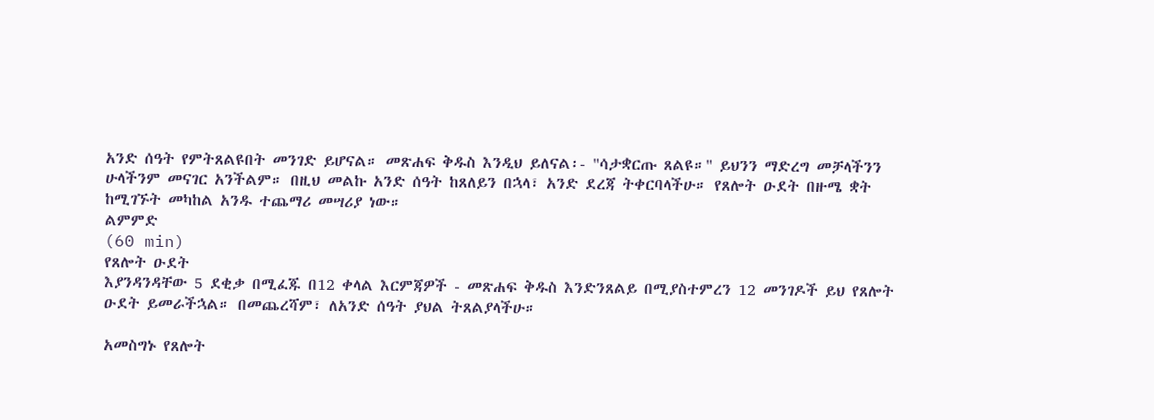አንድ ሰዓት የምትጸልዩበት መንገድ ይሆናል። መጽሐፍ ቅዱስ እንዲህ ይለናል፡- "ሳታቋርጡ ጸልዩ።" ይህንን ማድረግ መቻላችንን ሁላችንም መናገር አንችልም። በዚህ መልኩ አንድ ሰዓት ከጸለይን በኋላ፣ አንድ ደረጃ ትቀርባላችሁ። የጸሎት ዑደት በዙሜ ቋት ከሚገኙት መካከል አንዱ ተጨማሪ መሣሪያ ነው።
ልምምድ
(60 min)
የጸሎት ዑደት
እያንዳንዳቸው 5 ደቂቃ በሚፈጁ በ12 ቀላል እርምጃዎች - መጽሐፍ ቅዱስ እንድንጸልይ በሚያስተምረን 12 መንገዶች ይህ የጸሎት ዑደት ይመራችኋል። በመጨረሻም፣ ለአንድ ሰዓት ያህል ትጸልያላችሁ።

አመስግኑ የጸሎት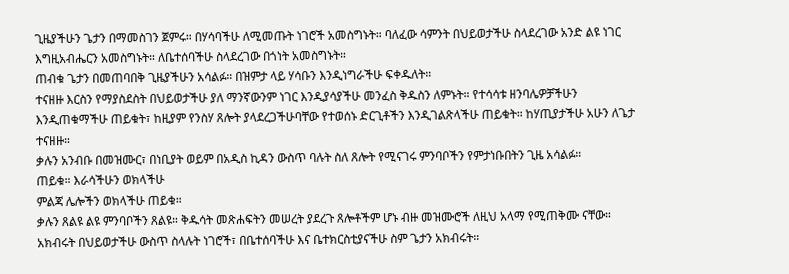ጊዜያችሁን ጌታን በማመስገን ጀምሩ። በሃሳባችሁ ለሚመጡት ነገሮች አመስግኑት። ባለፈው ሳምንት በህይወታችሁ ስላደረገው አንድ ልዩ ነገር እግዚአብሔርን አመስግኑት። ለቤተሰባችሁ ስላደረገው በጎነት አመስግኑት።
ጠብቁ ጌታን በመጠባበቅ ጊዜያችሁን አሳልፉ። በዝምታ ላይ ሃሳቡን እንዲነግራችሁ ፍቀዱለት።
ተናዘዙ እርስን የማያስደስት በህይወታችሁ ያለ ማንኛውንም ነገር እንዲያሳያችሁ መንፈስ ቅዱስን ለምኑት። የተሳሳቱ ዘንባሌዎቻችሁን እንዲጠቁማችሁ ጠይቁት፣ ከዚያም የንስሃ ጸሎት ያላደረጋችሁባቸው የተወሰኑ ድርጊቶችን እንዲገልጽላችሁ ጠይቁት። ከሃጢያታችሁ አሁን ለጌታ ተናዘዙ።
ቃሉን አንብቡ በመዝሙር፣ በነቢያት ወይም በአዲስ ኪዳን ውስጥ ባሉት ስለ ጸሎት የሚናገሩ ምንባቦችን የምታነቡበትን ጊዜ አሳልፉ።
ጠይቁ። እራሳችሁን ወክላችሁ
ምልጃ ሌሎችን ወክላችሁ ጠይቁ።
ቃሉን ጸልዩ ልዩ ምንባቦችን ጸልዩ። ቅዱሳት መጽሐፍትን መሠረት ያደረጉ ጸሎቶችም ሆኑ ብዙ መዝሙሮች ለዚህ አላማ የሚጠቅሙ ናቸው።
አክብሩት በህይወታችሁ ውስጥ ስላሉት ነገሮች፣ በቤተሰባችሁ እና ቤተክርስቲያናችሁ ስም ጌታን አክብሩት።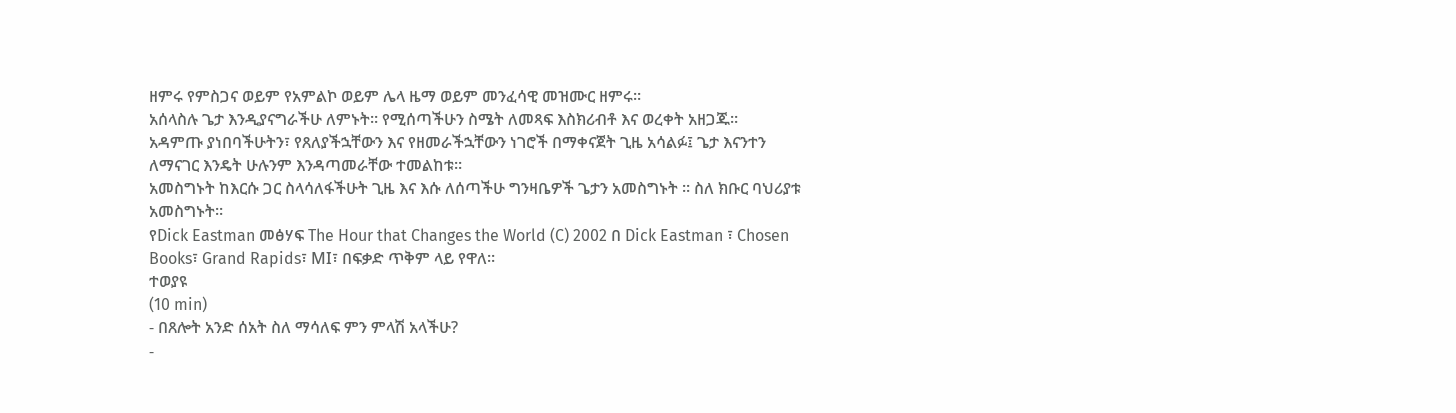ዘምሩ የምስጋና ወይም የአምልኮ ወይም ሌላ ዜማ ወይም መንፈሳዊ መዝሙር ዘምሩ።
አሰላስሉ ጌታ እንዲያናግራችሁ ለምኑት። የሚሰጣችሁን ስሜት ለመጻፍ እስክሪብቶ እና ወረቀት አዘጋጁ።
አዳምጡ ያነበባችሁትን፣ የጸለያችኋቸውን እና የዘመራችኋቸውን ነገሮች በማቀናጀት ጊዜ አሳልፉ፤ ጌታ እናንተን ለማናገር እንዴት ሁሉንም እንዳጣመራቸው ተመልከቱ።
አመስግኑት ከእርሱ ጋር ስላሳለፋችሁት ጊዜ እና እሱ ለሰጣችሁ ግንዛቤዎች ጌታን አመስግኑት ። ስለ ክቡር ባህሪያቱ አመስግኑት።
የDick Eastman መፅሃፍ The Hour that Changes the World (C) 2002 በ Dick Eastman ፣ Chosen Books፣ Grand Rapids፣ MI፣ በፍቃድ ጥቅም ላይ የዋለ።
ተወያዩ
(10 min)
- በጸሎት አንድ ሰአት ስለ ማሳለፍ ምን ምላሽ አላችሁ?
-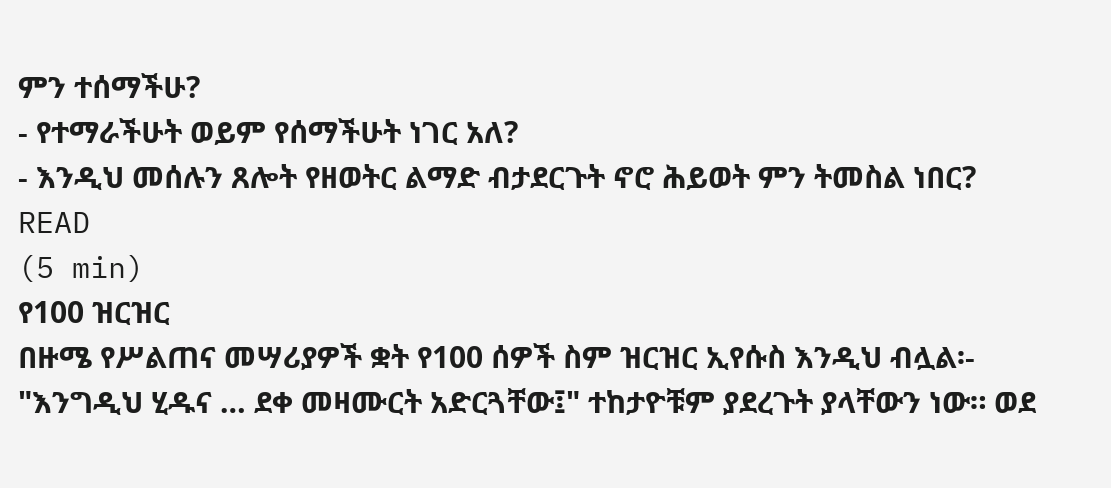ምን ተሰማችሁ?
- የተማራችሁት ወይም የሰማችሁት ነገር አለ?
- እንዲህ መሰሉን ጸሎት የዘወትር ልማድ ብታደርጉት ኖሮ ሕይወት ምን ትመስል ነበር?
READ
(5 min)
የ100 ዝርዝር
በዙሜ የሥልጠና መሣሪያዎች ቋት የ100 ሰዎች ስም ዝርዝር ኢየሱስ እንዲህ ብሏል፡- "እንግዲህ ሂዱና … ደቀ መዛሙርት አድርጓቸው፤" ተከታዮቹም ያደረጉት ያላቸውን ነው። ወደ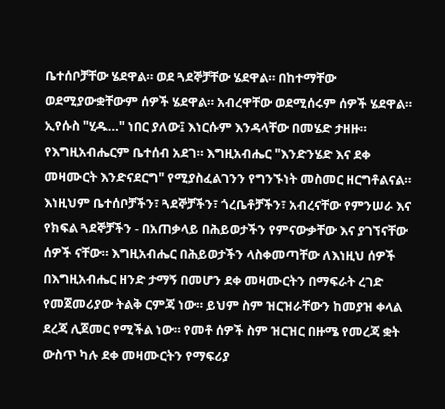ቤተሰቦቻቸው ሄደዋል። ወደ ጓደኞቻቸው ሄደዋል። በከተማቸው ወደሚያውቋቸውም ሰዎች ሄደዋል። አብረዋቸው ወደሚሰሩም ሰዎች ሄደዋል። ኢየሱስ "ሂዱ…" ነበር ያለው፤ እነርሱም እንዳላቸው በመሄድ ታዘዙ። የእግዚአብሔርም ቤተሰብ አደገ። እግዚአብሔር "እንድንሄድ እና ደቀ መዛሙርት እንድናደርግ" የሚያስፈልገንን የግንኙነት መስመር ዘርግቶልናል። እነዚህም ቤተሰቦቻችን፣ ጓደኞቻችን፣ ጎረቤቶቻችን፣ አብረናቸው የምንሠራ እና የክፍል ጓደኞቻችን - በአጠቃላይ በሕይወታችን የምናውቃቸው እና ያገኘናቸው ሰዎች ናቸው። እግዚአብሔር በሕይወታችን ላስቀመጣቸው ለእነዚህ ሰዎች በእግዚአብሔር ዘንድ ታማኝ በመሆን ደቀ መዛሙርትን በማፍራት ረገድ የመጀመሪያው ትልቅ ርምጃ ነው። ይህም ስም ዝርዝራቸውን ከመያዝ ቀላል ደረጃ ሊጀመር የሚችል ነው። የመቶ ሰዎች ስም ዝርዝር በዙሜ የመረጃ ቋት ውስጥ ካሉ ደቀ መዛሙርትን የማፍሪያ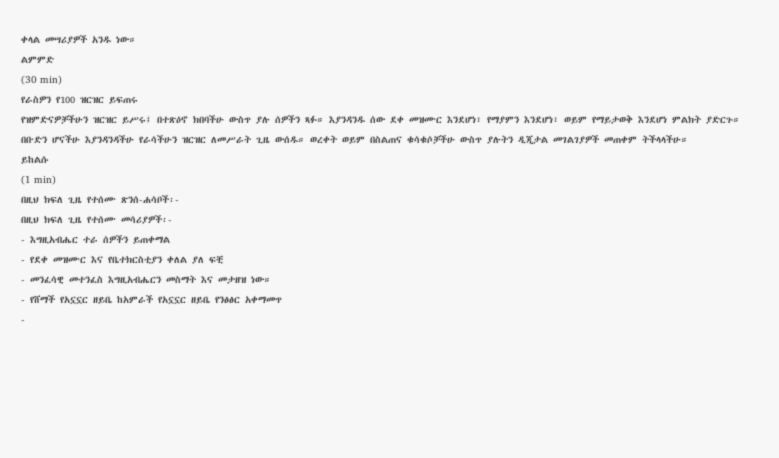ቀላል መሣሪያዎች አንዱ ነው።
ልምምድ
(30 min)
የራስዎን የ100 ዝርዝር ይፍጠሩ
የዝምድናዎቻችሁን ዝርዝር ይሥሩ፤ በተጽዕኖ ክበባችሁ ውስጥ ያሉ ሰዎችን ጻፉ። እያንዳንዱ ሰው ደቀ መዝሙር እንደሆነ፣ የማያምን እንደሆነ፣ ወይም የማይታወቅ እንደሆነ ምልክት ያድርጉ።
በቡድን ሆናችሁ እያንዳንዳችሁ የራሳችሁን ዝርዝር ለመሥራት ጊዜ ውሰዱ። ወረቀት ወይም በስልጠና ቁሳቁሶቻችሁ ውስጥ ያሉትን ዲጂታል መገልገያዎች መጠቀም ትችላላችሁ።
ይከልሱ
(1 min)
በዚህ ክፍለ ጊዜ የተሰሙ ጽንሰ-ሐሳቦች፡-
በዚህ ክፍለ ጊዜ የተሰሙ መሳሪያዎች፡-
- እግዚአብሔር ተራ ሰዎችን ይጠቀማል
- የደቀ መዝሙር እና የቤተክርስቲያን ቀለል ያለ ፍቺ
- መንፈሳዊ መተንፈስ እግዚአብሔርን መስማት እና መታዘዝ ነው።
- የሸማች የአኗኗር ዘይቤ ከአምራች የአኗኗር ዘይቤ የንፅፅር አቀማመጥ
-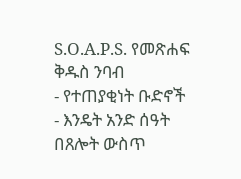S.O.A.P.S. የመጽሐፍ ቅዱስ ንባብ
- የተጠያቂነት ቡድኖች
- እንዴት አንድ ሰዓት በጸሎት ውስጥ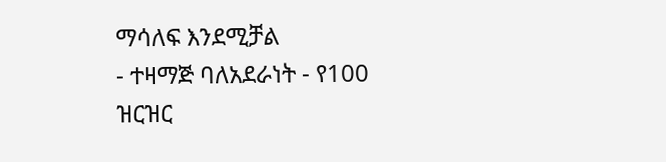ማሳለፍ እንደሚቻል
- ተዛማጅ ባለአደራነት - የ100 ዝርዝር